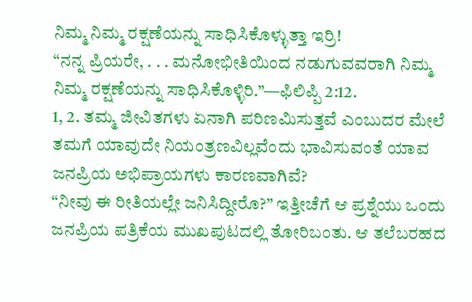ನಿಮ್ಮ ನಿಮ್ಮ ರಕ್ಷಣೆಯನ್ನು ಸಾಧಿಸಿಕೊಳ್ಳುತ್ತಾ ಇರ್ರಿ!
“ನನ್ನ ಪ್ರಿಯರೇ, . . . ಮನೋಭೀತಿಯಿಂದ ನಡುಗುವವರಾಗಿ ನಿಮ್ಮ ನಿಮ್ಮ ರಕ್ಷಣೆಯನ್ನು ಸಾಧಿಸಿಕೊಳ್ಳಿರಿ.”—ಫಿಲಿಪ್ಪಿ 2:12.
1, 2. ತಮ್ಮ ಜೀವಿತಗಳು ಏನಾಗಿ ಪರಿಣಮಿಸುತ್ತವೆ ಎಂಬುದರ ಮೇಲೆ ತಮಗೆ ಯಾವುದೇ ನಿಯಂತ್ರಣವಿಲ್ಲವೆಂದು ಭಾವಿಸುವಂತೆ ಯಾವ ಜನಪ್ರಿಯ ಅಭಿಪ್ರಾಯಗಳು ಕಾರಣವಾಗಿವೆ?
“ನೀವು ಈ ರೀತಿಯಲ್ಲೇ ಜನಿಸಿದ್ದೀರೊ?” ಇತ್ತೀಚೆಗೆ ಆ ಪ್ರಶ್ನೆಯು ಒಂದು ಜನಪ್ರಿಯ ಪತ್ರಿಕೆಯ ಮುಖಪುಟದಲ್ಲಿ ತೋರಿಬಂತು. ಆ ತಲೆಬರಹದ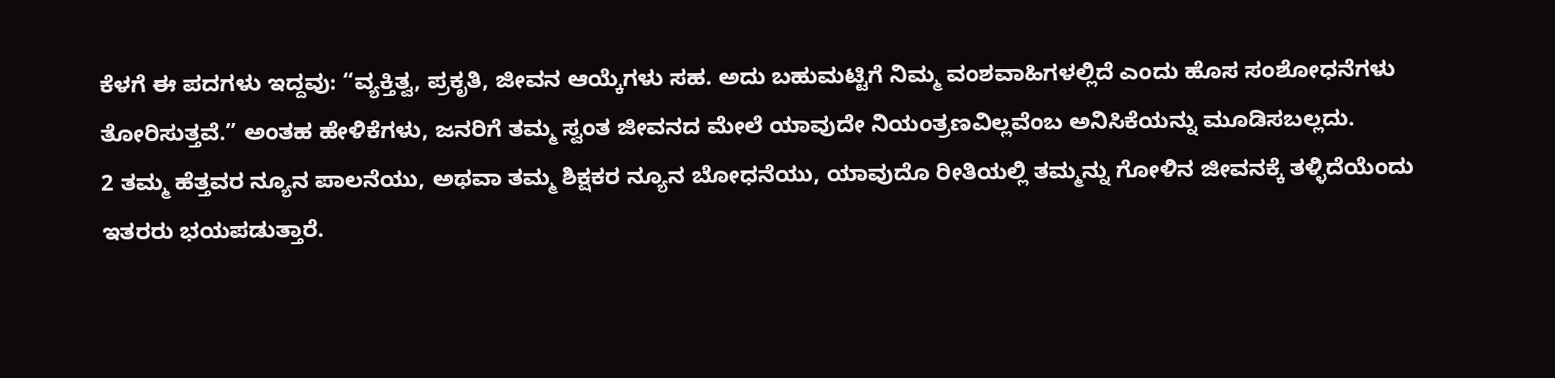ಕೆಳಗೆ ಈ ಪದಗಳು ಇದ್ದವು: “ವ್ಯಕ್ತಿತ್ವ, ಪ್ರಕೃತಿ, ಜೀವನ ಆಯ್ಕೆಗಳು ಸಹ. ಅದು ಬಹುಮಟ್ಟಿಗೆ ನಿಮ್ಮ ವಂಶವಾಹಿಗಳಲ್ಲಿದೆ ಎಂದು ಹೊಸ ಸಂಶೋಧನೆಗಳು ತೋರಿಸುತ್ತವೆ.” ಅಂತಹ ಹೇಳಿಕೆಗಳು, ಜನರಿಗೆ ತಮ್ಮ ಸ್ವಂತ ಜೀವನದ ಮೇಲೆ ಯಾವುದೇ ನಿಯಂತ್ರಣವಿಲ್ಲವೆಂಬ ಅನಿಸಿಕೆಯನ್ನು ಮೂಡಿಸಬಲ್ಲದು.
2 ತಮ್ಮ ಹೆತ್ತವರ ನ್ಯೂನ ಪಾಲನೆಯು, ಅಥವಾ ತಮ್ಮ ಶಿಕ್ಷಕರ ನ್ಯೂನ ಬೋಧನೆಯು, ಯಾವುದೊ ರೀತಿಯಲ್ಲಿ ತಮ್ಮನ್ನು ಗೋಳಿನ ಜೀವನಕ್ಕೆ ತಳ್ಳಿದೆಯೆಂದು ಇತರರು ಭಯಪಡುತ್ತಾರೆ.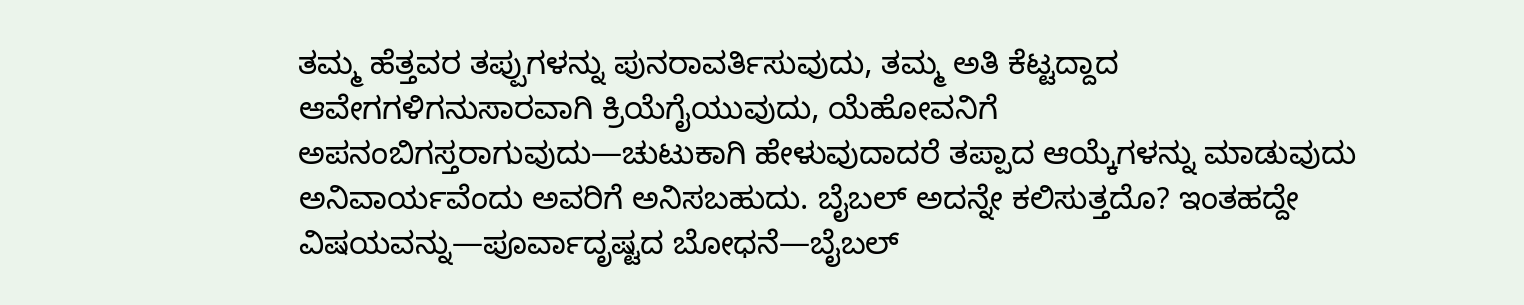ತಮ್ಮ ಹೆತ್ತವರ ತಪ್ಪುಗಳನ್ನು ಪುನರಾವರ್ತಿಸುವುದು, ತಮ್ಮ ಅತಿ ಕೆಟ್ಟದ್ದಾದ ಆವೇಗಗಳಿಗನುಸಾರವಾಗಿ ಕ್ರಿಯೆಗೈಯುವುದು, ಯೆಹೋವನಿಗೆ ಅಪನಂಬಿಗಸ್ತರಾಗುವುದು—ಚುಟುಕಾಗಿ ಹೇಳುವುದಾದರೆ ತಪ್ಪಾದ ಆಯ್ಕೆಗಳನ್ನು ಮಾಡುವುದು ಅನಿವಾರ್ಯವೆಂದು ಅವರಿಗೆ ಅನಿಸಬಹುದು. ಬೈಬಲ್ ಅದನ್ನೇ ಕಲಿಸುತ್ತದೊ? ಇಂತಹದ್ದೇ ವಿಷಯವನ್ನು—ಪೂರ್ವಾದೃಷ್ಟದ ಬೋಧನೆ—ಬೈಬಲ್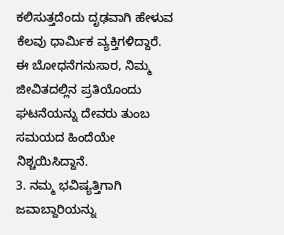ಕಲಿಸುತ್ತದೆಂದು ದೃಢವಾಗಿ ಹೇಳುವ ಕೆಲವು ಧಾರ್ಮಿಕ ವ್ಯಕ್ತಿಗಳಿದ್ದಾರೆ. ಈ ಬೋಧನೆಗನುಸಾರ, ನಿಮ್ಮ ಜೀವಿತದಲ್ಲಿನ ಪ್ರತಿಯೊಂದು ಘಟನೆಯನ್ನು ದೇವರು ತುಂಬ ಸಮಯದ ಹಿಂದೆಯೇ ನಿಶ್ಚಯಿಸಿದ್ದಾನೆ.
3. ನಮ್ಮ ಭವಿಷ್ಯತ್ತಿಗಾಗಿ ಜವಾಬ್ದಾರಿಯನ್ನು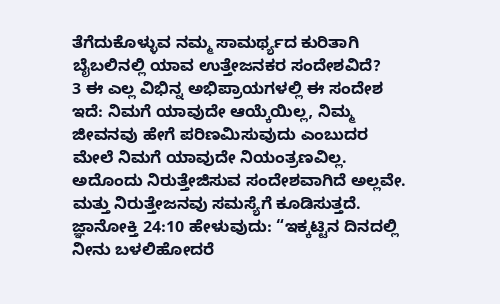ತೆಗೆದುಕೊಳ್ಳುವ ನಮ್ಮ ಸಾಮರ್ಥ್ಯದ ಕುರಿತಾಗಿ ಬೈಬಲಿನಲ್ಲಿ ಯಾವ ಉತ್ತೇಜನಕರ ಸಂದೇಶವಿದೆ?
3 ಈ ಎಲ್ಲ ವಿಭಿನ್ನ ಅಭಿಪ್ರಾಯಗಳಲ್ಲಿ ಈ ಸಂದೇಶ ಇದೆ: ನಿಮಗೆ ಯಾವುದೇ ಆಯ್ಕೆಯಿಲ್ಲ, ನಿಮ್ಮ ಜೀವನವು ಹೇಗೆ ಪರಿಣಮಿಸುವುದು ಎಂಬುದರ ಮೇಲೆ ನಿಮಗೆ ಯಾವುದೇ ನಿಯಂತ್ರಣವಿಲ್ಲ. ಅದೊಂದು ನಿರುತ್ತೇಜಿಸುವ ಸಂದೇಶವಾಗಿದೆ ಅಲ್ಲವೇ. ಮತ್ತು ನಿರುತ್ತೇಜನವು ಸಮಸ್ಯೆಗೆ ಕೂಡಿಸುತ್ತದೆ. ಜ್ಞಾನೋಕ್ತಿ 24:10 ಹೇಳುವುದು: “ಇಕ್ಕಟ್ಟಿನ ದಿನದಲ್ಲಿ ನೀನು ಬಳಲಿಹೋದರೆ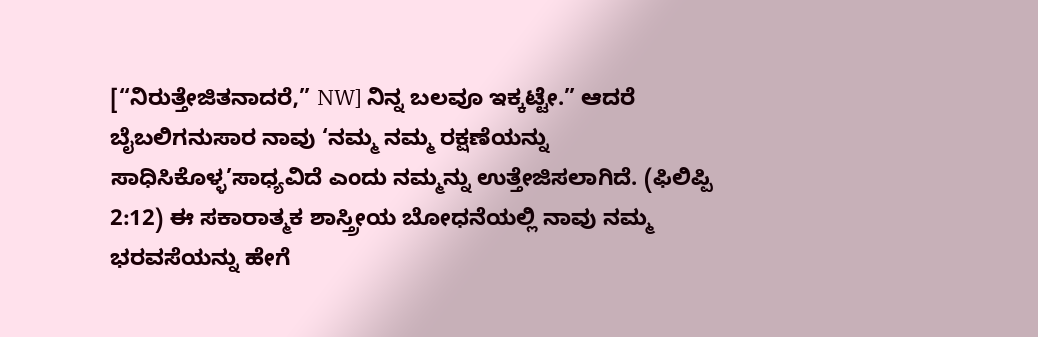[“ನಿರುತ್ತೇಜಿತನಾದರೆ,” NW] ನಿನ್ನ ಬಲವೂ ಇಕ್ಕಟ್ಟೇ.” ಆದರೆ ಬೈಬಲಿಗನುಸಾರ ನಾವು ‘ನಮ್ಮ ನಮ್ಮ ರಕ್ಷಣೆಯನ್ನು ಸಾಧಿಸಿಕೊಳ್ಳ’ಸಾಧ್ಯವಿದೆ ಎಂದು ನಮ್ಮನ್ನು ಉತ್ತೇಜಿಸಲಾಗಿದೆ. (ಫಿಲಿಪ್ಪಿ 2:12) ಈ ಸಕಾರಾತ್ಮಕ ಶಾಸ್ತ್ರೀಯ ಬೋಧನೆಯಲ್ಲಿ ನಾವು ನಮ್ಮ ಭರವಸೆಯನ್ನು ಹೇಗೆ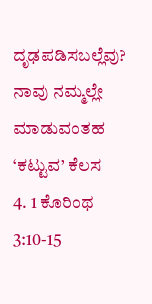ದೃಢಪಡಿಸಬಲ್ಲೆವು?
ನಾವು ನಮ್ಮಲ್ಲೇ ಮಾಡುವಂತಹ ‘ಕಟ್ಟುವ’ ಕೆಲಸ
4. 1 ಕೊರಿಂಥ 3:10-15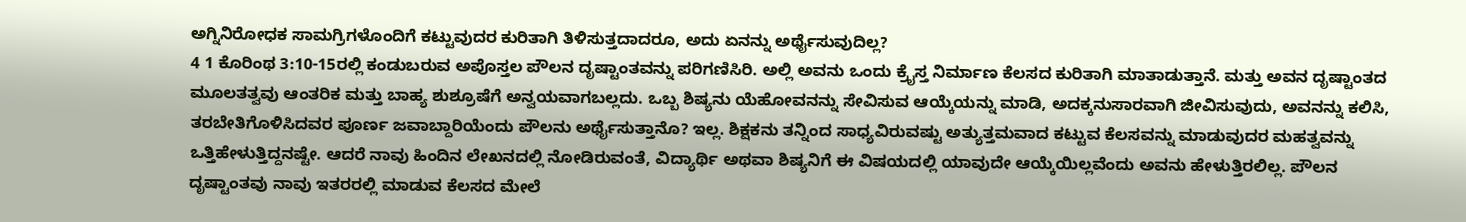ಅಗ್ನಿನಿರೋಧಕ ಸಾಮಗ್ರಿಗಳೊಂದಿಗೆ ಕಟ್ಟುವುದರ ಕುರಿತಾಗಿ ತಿಳಿಸುತ್ತದಾದರೂ, ಅದು ಏನನ್ನು ಅರ್ಥೈಸುವುದಿಲ್ಲ?
4 1 ಕೊರಿಂಥ 3:10-15ರಲ್ಲಿ ಕಂಡುಬರುವ ಅಪೊಸ್ತಲ ಪೌಲನ ದೃಷ್ಟಾಂತವನ್ನು ಪರಿಗಣಿಸಿರಿ. ಅಲ್ಲಿ ಅವನು ಒಂದು ಕ್ರೈಸ್ತ ನಿರ್ಮಾಣ ಕೆಲಸದ ಕುರಿತಾಗಿ ಮಾತಾಡುತ್ತಾನೆ. ಮತ್ತು ಅವನ ದೃಷ್ಟಾಂತದ ಮೂಲತತ್ವವು ಆಂತರಿಕ ಮತ್ತು ಬಾಹ್ಯ ಶುಶ್ರೂಷೆಗೆ ಅನ್ವಯವಾಗಬಲ್ಲದು. ಒಬ್ಬ ಶಿಷ್ಯನು ಯೆಹೋವನನ್ನು ಸೇವಿಸುವ ಆಯ್ಕೆಯನ್ನು ಮಾಡಿ, ಅದಕ್ಕನುಸಾರವಾಗಿ ಜೀವಿಸುವುದು, ಅವನನ್ನು ಕಲಿಸಿ, ತರಬೇತಿಗೊಳಿಸಿದವರ ಪೂರ್ಣ ಜವಾಬ್ದಾರಿಯೆಂದು ಪೌಲನು ಅರ್ಥೈಸುತ್ತಾನೊ? ಇಲ್ಲ. ಶಿಕ್ಷಕನು ತನ್ನಿಂದ ಸಾಧ್ಯವಿರುವಷ್ಟು ಅತ್ಯುತ್ತಮವಾದ ಕಟ್ಟುವ ಕೆಲಸವನ್ನು ಮಾಡುವುದರ ಮಹತ್ವವನ್ನು ಒತ್ತಿಹೇಳುತ್ತಿದ್ದನಷ್ಟೇ. ಆದರೆ ನಾವು ಹಿಂದಿನ ಲೇಖನದಲ್ಲಿ ನೋಡಿರುವಂತೆ, ವಿದ್ಯಾರ್ಥಿ ಅಥವಾ ಶಿಷ್ಯನಿಗೆ ಈ ವಿಷಯದಲ್ಲಿ ಯಾವುದೇ ಆಯ್ಕೆಯಿಲ್ಲವೆಂದು ಅವನು ಹೇಳುತ್ತಿರಲಿಲ್ಲ. ಪೌಲನ ದೃಷ್ಟಾಂತವು ನಾವು ಇತರರಲ್ಲಿ ಮಾಡುವ ಕೆಲಸದ ಮೇಲೆ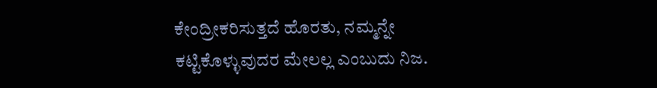ಕೇಂದ್ರೀಕರಿಸುತ್ತದೆ ಹೊರತು, ನಮ್ಮನ್ನೇ ಕಟ್ಟಿಕೊಳ್ಳುವುದರ ಮೇಲಲ್ಲ ಎಂಬುದು ನಿಜ.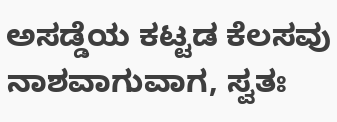ಅಸಡ್ಡೆಯ ಕಟ್ಟಡ ಕೆಲಸವು ನಾಶವಾಗುವಾಗ, ಸ್ವತಃ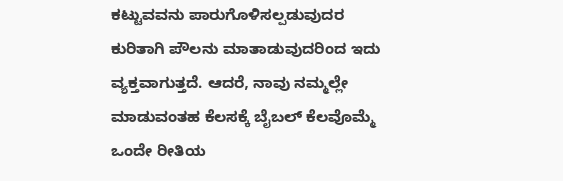ಕಟ್ಟುವವನು ಪಾರುಗೊಳಿಸಲ್ಪಡುವುದರ ಕುರಿತಾಗಿ ಪೌಲನು ಮಾತಾಡುವುದರಿಂದ ಇದು ವ್ಯಕ್ತವಾಗುತ್ತದೆ. ಆದರೆ, ನಾವು ನಮ್ಮಲ್ಲೇ ಮಾಡುವಂತಹ ಕೆಲಸಕ್ಕೆ ಬೈಬಲ್ ಕೆಲವೊಮ್ಮೆ ಒಂದೇ ರೀತಿಯ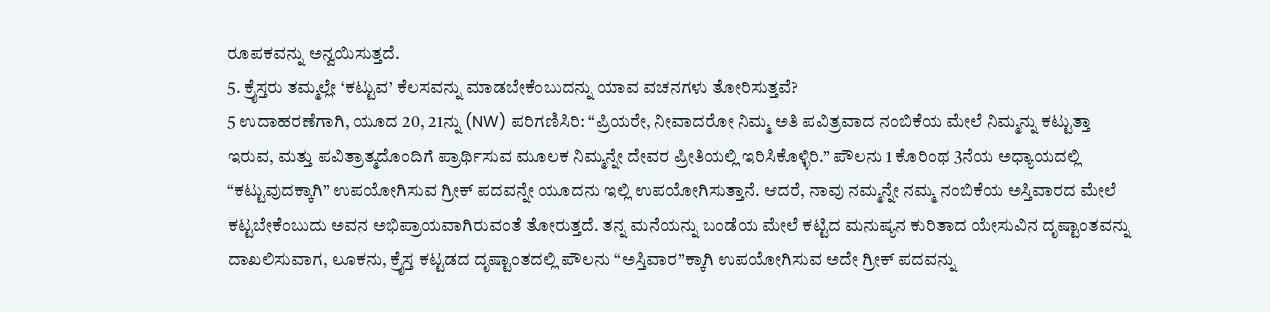ರೂಪಕವನ್ನು ಅನ್ವಯಿಸುತ್ತದೆ.
5. ಕ್ರೈಸ್ತರು ತಮ್ಮಲ್ಲೇ ‘ಕಟ್ಟುವ’ ಕೆಲಸವನ್ನು ಮಾಡಬೇಕೆಂಬುದನ್ನು ಯಾವ ವಚನಗಳು ತೋರಿಸುತ್ತವೆ?
5 ಉದಾಹರಣೆಗಾಗಿ, ಯೂದ 20, 21ನ್ನು (NW) ಪರಿಗಣಿಸಿರಿ: “ಪ್ರಿಯರೇ, ನೀವಾದರೋ ನಿಮ್ಮ ಅತಿ ಪವಿತ್ರವಾದ ನಂಬಿಕೆಯ ಮೇಲೆ ನಿಮ್ಮನ್ನು ಕಟ್ಟುತ್ತಾ ಇರುವ, ಮತ್ತು ಪವಿತ್ರಾತ್ಮದೊಂದಿಗೆ ಪ್ರಾರ್ಥಿಸುವ ಮೂಲಕ ನಿಮ್ಮನ್ನೇ ದೇವರ ಪ್ರೀತಿಯಲ್ಲಿ ಇರಿಸಿಕೊಳ್ಳಿರಿ.” ಪೌಲನು 1 ಕೊರಿಂಥ 3ನೆಯ ಅಧ್ಯಾಯದಲ್ಲಿ “ಕಟ್ಟುವುದಕ್ಕಾಗಿ” ಉಪಯೋಗಿಸುವ ಗ್ರೀಕ್ ಪದವನ್ನೇ ಯೂದನು ಇಲ್ಲಿ ಉಪಯೋಗಿಸುತ್ತಾನೆ. ಆದರೆ, ನಾವು ನಮ್ಮನ್ನೇ ನಮ್ಮ ನಂಬಿಕೆಯ ಅಸ್ತಿವಾರದ ಮೇಲೆ ಕಟ್ಟಬೇಕೆಂಬುದು ಅವನ ಅಭಿಪ್ರಾಯವಾಗಿರುವಂತೆ ತೋರುತ್ತದೆ. ತನ್ನ ಮನೆಯನ್ನು ಬಂಡೆಯ ಮೇಲೆ ಕಟ್ಟಿದ ಮನುಷ್ಯನ ಕುರಿತಾದ ಯೇಸುವಿನ ದೃಷ್ಟಾಂತವನ್ನು ದಾಖಲಿಸುವಾಗ, ಲೂಕನು, ಕ್ರೈಸ್ತ ಕಟ್ಟಡದ ದೃಷ್ಟಾಂತದಲ್ಲಿ ಪೌಲನು “ಅಸ್ತಿವಾರ”ಕ್ಕಾಗಿ ಉಪಯೋಗಿಸುವ ಅದೇ ಗ್ರೀಕ್ ಪದವನ್ನು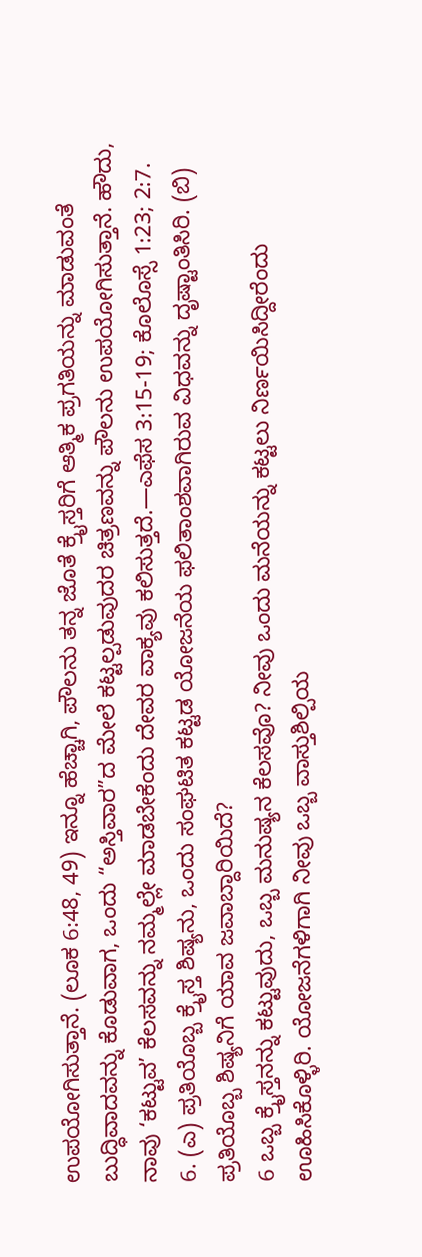ಉಪಯೋಗಿಸುತ್ತಾನೆ. (ಲೂಕ 6:48, 49) ಇನ್ನೂ ಹೆಚ್ಚಾಗಿ, ಪೌಲನು ತನ್ನ ಜೊತೆ ಕ್ರೈಸ್ತರಿಗೆ ಆತ್ಮಿಕ ಪ್ರಗತಿಯನ್ನು ಮಾಡುವಂತೆ ಬುದ್ಧಿವಾದವನ್ನು ಕೊಡುವಾಗ, ಒಂದು “ಅಸ್ತಿವಾರ”ದ ಮೇಲೆ ಕಟ್ಟಲ್ಪಡುವುದರ ಚಿತ್ರಣವನ್ನು ಪೌಲನು ಉಪಯೋಗಿಸುತ್ತಾನೆ. ಹೌದು, ನಾವು ‘ಕಟ್ಟುವ’ ಕೆಲಸವನ್ನು ನಮ್ಮಲ್ಲೇ ಮಾಡಬೇಕೆಂದು ದೇವರ ವಾಕ್ಯವು ಕಲಿಸುತ್ತದೆ.—ಎಫೆಸ 3:15-19; ಕೊಲೊಸ್ಸೆ 1:23; 2:7.
6. (ಎ) ಪ್ರತಿಯೊಬ್ಬ ಕ್ರೈಸ್ತ ಶಿಷ್ಯನು, ಒಂದು ಸಂಘಟಿತ ಕಟ್ಟಡ ಯೋಜನೆಯ ಫಲಿತಾಂಶವಾಗಿರುವ ವಿಧವನ್ನು ದೃಷ್ಟಾಂತಿಸಿರಿ. (ಬಿ) ಪ್ರತಿಯೊಬ್ಬ ಶಿಷ್ಯನಿಗೆ ಯಾವ ಜವಾಬ್ದಾರಿಯಿದೆ?
6 ಒಬ್ಬ ಕ್ರೈಸ್ತನನ್ನು ಕಟ್ಟುವುದು, ಒಬ್ಬ ಮನುಷ್ಯನ ಕೆಲಸವೊ? ನೀವು ಒಂದು ಮನೆಯನ್ನು ಕಟ್ಟಲು ನಿರ್ಣಯಿಸಿದ್ದೀರೆಂದು ಊಹಿಸಿಕೊಳ್ಳಿರಿ. ಯೋಜನೆಗಳಿಗಾಗಿ ನೀವು ಒಬ್ಬ ವಾಸ್ತುಶಿಲ್ಪಿಯ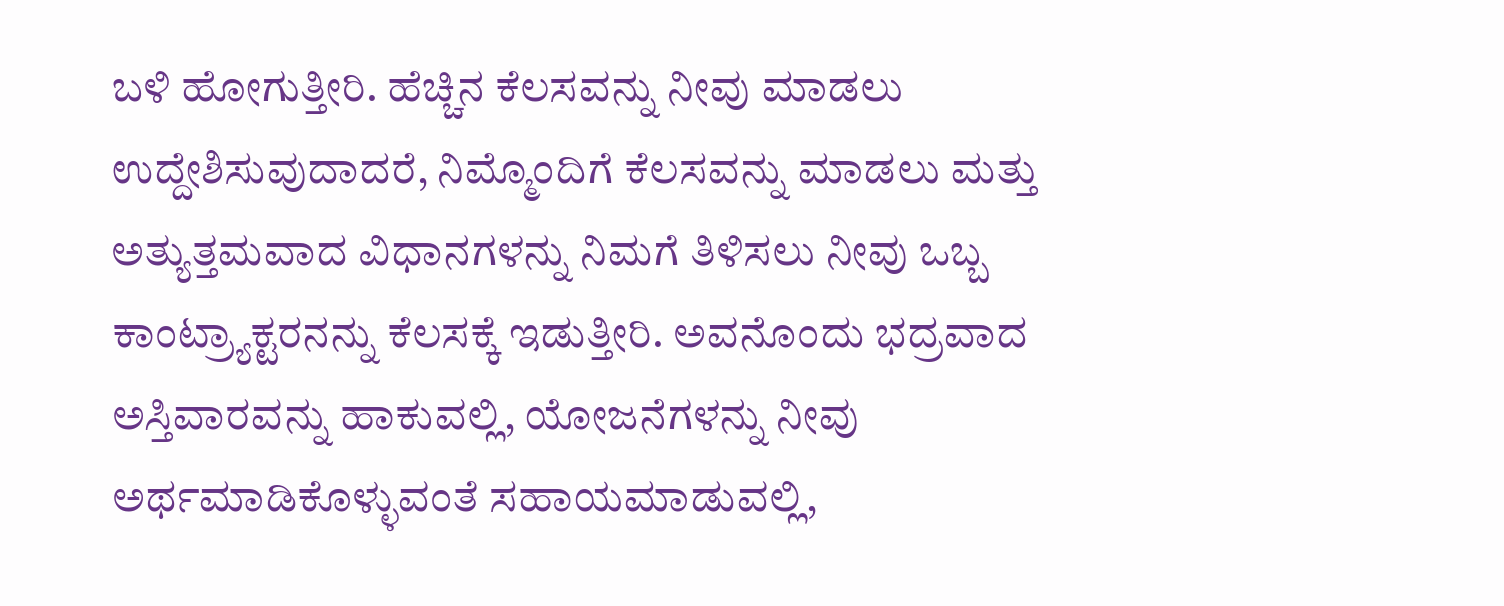ಬಳಿ ಹೋಗುತ್ತೀರಿ. ಹೆಚ್ಚಿನ ಕೆಲಸವನ್ನು ನೀವು ಮಾಡಲು ಉದ್ದೇಶಿಸುವುದಾದರೆ, ನಿಮ್ಮೊಂದಿಗೆ ಕೆಲಸವನ್ನು ಮಾಡಲು ಮತ್ತು ಅತ್ಯುತ್ತಮವಾದ ವಿಧಾನಗಳನ್ನು ನಿಮಗೆ ತಿಳಿಸಲು ನೀವು ಒಬ್ಬ ಕಾಂಟ್ರ್ಯಾಕ್ಟರನನ್ನು ಕೆಲಸಕ್ಕೆ ಇಡುತ್ತೀರಿ. ಅವನೊಂದು ಭದ್ರವಾದ ಅಸ್ತಿವಾರವನ್ನು ಹಾಕುವಲ್ಲಿ, ಯೋಜನೆಗಳನ್ನು ನೀವು ಅರ್ಥಮಾಡಿಕೊಳ್ಳುವಂತೆ ಸಹಾಯಮಾಡುವಲ್ಲಿ,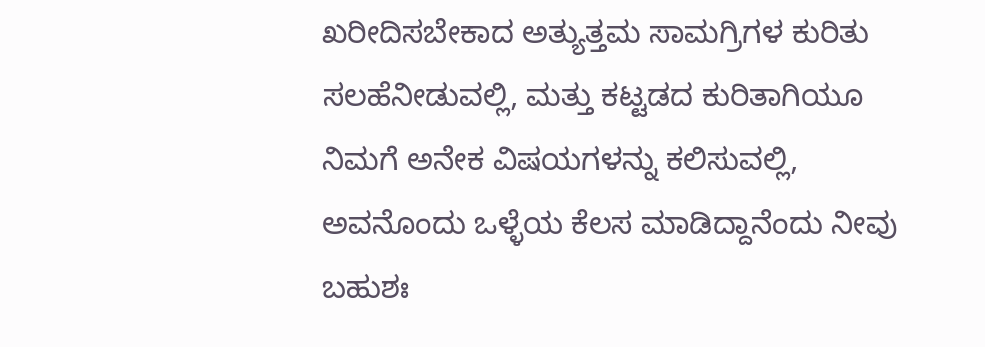ಖರೀದಿಸಬೇಕಾದ ಅತ್ಯುತ್ತಮ ಸಾಮಗ್ರಿಗಳ ಕುರಿತು ಸಲಹೆನೀಡುವಲ್ಲಿ, ಮತ್ತು ಕಟ್ಟಡದ ಕುರಿತಾಗಿಯೂ ನಿಮಗೆ ಅನೇಕ ವಿಷಯಗಳನ್ನು ಕಲಿಸುವಲ್ಲಿ, ಅವನೊಂದು ಒಳ್ಳೆಯ ಕೆಲಸ ಮಾಡಿದ್ದಾನೆಂದು ನೀವು ಬಹುಶಃ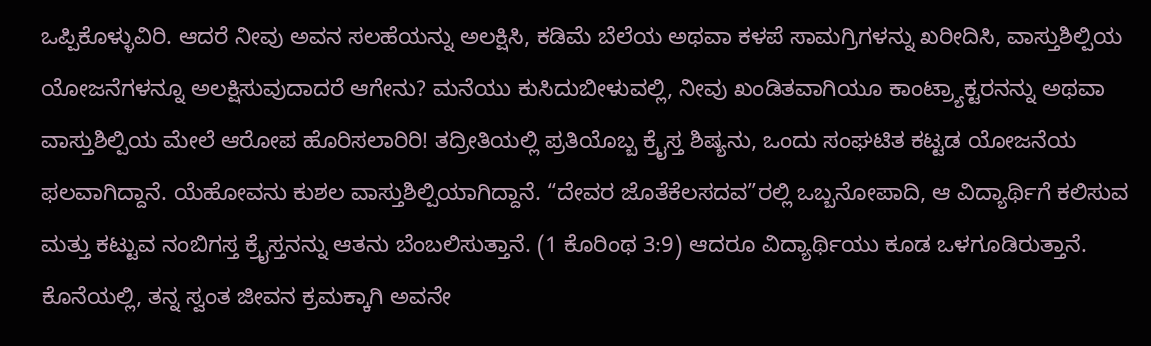ಒಪ್ಪಿಕೊಳ್ಳುವಿರಿ. ಆದರೆ ನೀವು ಅವನ ಸಲಹೆಯನ್ನು ಅಲಕ್ಷಿಸಿ, ಕಡಿಮೆ ಬೆಲೆಯ ಅಥವಾ ಕಳಪೆ ಸಾಮಗ್ರಿಗಳನ್ನು ಖರೀದಿಸಿ, ವಾಸ್ತುಶಿಲ್ಪಿಯ ಯೋಜನೆಗಳನ್ನೂ ಅಲಕ್ಷಿಸುವುದಾದರೆ ಆಗೇನು? ಮನೆಯು ಕುಸಿದುಬೀಳುವಲ್ಲಿ, ನೀವು ಖಂಡಿತವಾಗಿಯೂ ಕಾಂಟ್ರ್ಯಾಕ್ಟರನನ್ನು ಅಥವಾ ವಾಸ್ತುಶಿಲ್ಪಿಯ ಮೇಲೆ ಆರೋಪ ಹೊರಿಸಲಾರಿರಿ! ತದ್ರೀತಿಯಲ್ಲಿ ಪ್ರತಿಯೊಬ್ಬ ಕ್ರೈಸ್ತ ಶಿಷ್ಯನು, ಒಂದು ಸಂಘಟಿತ ಕಟ್ಟಡ ಯೋಜನೆಯ ಫಲವಾಗಿದ್ದಾನೆ. ಯೆಹೋವನು ಕುಶಲ ವಾಸ್ತುಶಿಲ್ಪಿಯಾಗಿದ್ದಾನೆ. “ದೇವರ ಜೊತೆಕೆಲಸದವ”ರಲ್ಲಿ ಒಬ್ಬನೋಪಾದಿ, ಆ ವಿದ್ಯಾರ್ಥಿಗೆ ಕಲಿಸುವ ಮತ್ತು ಕಟ್ಟುವ ನಂಬಿಗಸ್ತ ಕ್ರೈಸ್ತನನ್ನು ಆತನು ಬೆಂಬಲಿಸುತ್ತಾನೆ. (1 ಕೊರಿಂಥ 3:9) ಆದರೂ ವಿದ್ಯಾರ್ಥಿಯು ಕೂಡ ಒಳಗೂಡಿರುತ್ತಾನೆ. ಕೊನೆಯಲ್ಲಿ, ತನ್ನ ಸ್ವಂತ ಜೀವನ ಕ್ರಮಕ್ಕಾಗಿ ಅವನೇ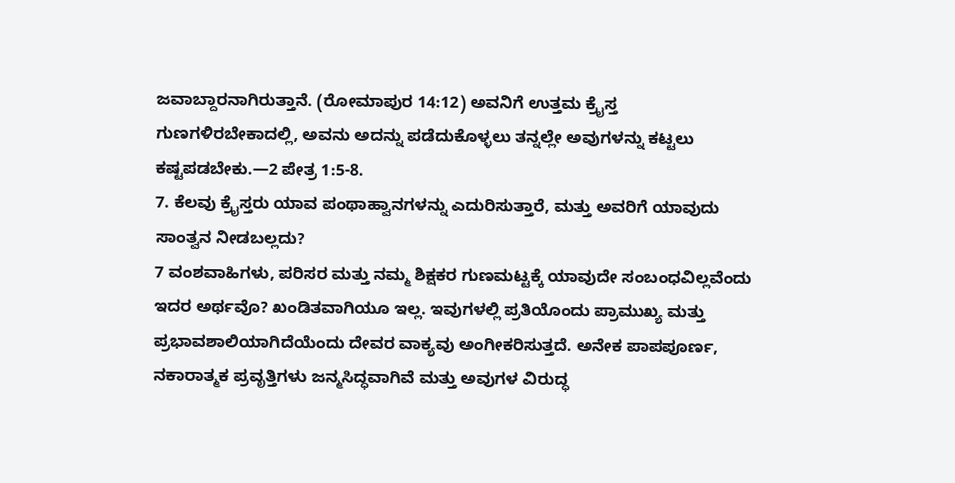ಜವಾಬ್ದಾರನಾಗಿರುತ್ತಾನೆ. (ರೋಮಾಪುರ 14:12) ಅವನಿಗೆ ಉತ್ತಮ ಕ್ರೈಸ್ತ ಗುಣಗಳಿರಬೇಕಾದಲ್ಲಿ, ಅವನು ಅದನ್ನು ಪಡೆದುಕೊಳ್ಳಲು ತನ್ನಲ್ಲೇ ಅವುಗಳನ್ನು ಕಟ್ಟಲು ಕಷ್ಟಪಡಬೇಕು.—2 ಪೇತ್ರ 1:5-8.
7. ಕೆಲವು ಕ್ರೈಸ್ತರು ಯಾವ ಪಂಥಾಹ್ವಾನಗಳನ್ನು ಎದುರಿಸುತ್ತಾರೆ, ಮತ್ತು ಅವರಿಗೆ ಯಾವುದು ಸಾಂತ್ವನ ನೀಡಬಲ್ಲದು?
7 ವಂಶವಾಹಿಗಳು, ಪರಿಸರ ಮತ್ತು ನಮ್ಮ ಶಿಕ್ಷಕರ ಗುಣಮಟ್ಟಕ್ಕೆ ಯಾವುದೇ ಸಂಬಂಧವಿಲ್ಲವೆಂದು ಇದರ ಅರ್ಥವೊ? ಖಂಡಿತವಾಗಿಯೂ ಇಲ್ಲ. ಇವುಗಳಲ್ಲಿ ಪ್ರತಿಯೊಂದು ಪ್ರಾಮುಖ್ಯ ಮತ್ತು ಪ್ರಭಾವಶಾಲಿಯಾಗಿದೆಯೆಂದು ದೇವರ ವಾಕ್ಯವು ಅಂಗೀಕರಿಸುತ್ತದೆ. ಅನೇಕ ಪಾಪಪೂರ್ಣ, ನಕಾರಾತ್ಮಕ ಪ್ರವೃತ್ತಿಗಳು ಜನ್ಮಸಿದ್ಧವಾಗಿವೆ ಮತ್ತು ಅವುಗಳ ವಿರುದ್ಧ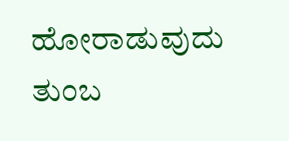ಹೋರಾಡುವುದು ತುಂಬ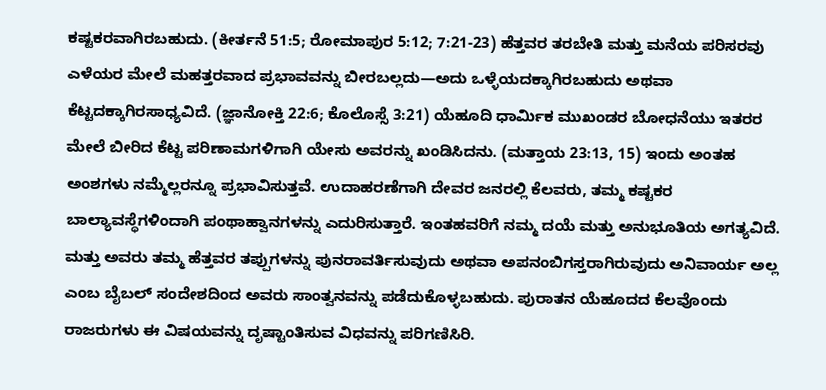ಕಷ್ಟಕರವಾಗಿರಬಹುದು. (ಕೀರ್ತನೆ 51:5; ರೋಮಾಪುರ 5:12; 7:21-23) ಹೆತ್ತವರ ತರಬೇತಿ ಮತ್ತು ಮನೆಯ ಪರಿಸರವು ಎಳೆಯರ ಮೇಲೆ ಮಹತ್ತರವಾದ ಪ್ರಭಾವವನ್ನು ಬೀರಬಲ್ಲದು—ಅದು ಒಳ್ಳೆಯದಕ್ಕಾಗಿರಬಹುದು ಅಥವಾ ಕೆಟ್ಟದಕ್ಕಾಗಿರಸಾಧ್ಯವಿದೆ. (ಜ್ಞಾನೋಕ್ತಿ 22:6; ಕೊಲೊಸ್ಸೆ 3:21) ಯೆಹೂದಿ ಧಾರ್ಮಿಕ ಮುಖಂಡರ ಬೋಧನೆಯು ಇತರರ ಮೇಲೆ ಬೀರಿದ ಕೆಟ್ಟ ಪರಿಣಾಮಗಳಿಗಾಗಿ ಯೇಸು ಅವರನ್ನು ಖಂಡಿಸಿದನು. (ಮತ್ತಾಯ 23:13, 15) ಇಂದು ಅಂತಹ ಅಂಶಗಳು ನಮ್ಮೆಲ್ಲರನ್ನೂ ಪ್ರಭಾವಿಸುತ್ತವೆ. ಉದಾಹರಣೆಗಾಗಿ ದೇವರ ಜನರಲ್ಲಿ ಕೆಲವರು, ತಮ್ಮ ಕಷ್ಟಕರ ಬಾಲ್ಯಾವಸ್ಥೆಗಳಿಂದಾಗಿ ಪಂಥಾಹ್ವಾನಗಳನ್ನು ಎದುರಿಸುತ್ತಾರೆ. ಇಂತಹವರಿಗೆ ನಮ್ಮ ದಯೆ ಮತ್ತು ಅನುಭೂತಿಯ ಅಗತ್ಯವಿದೆ. ಮತ್ತು ಅವರು ತಮ್ಮ ಹೆತ್ತವರ ತಪ್ಪುಗಳನ್ನು ಪುನರಾವರ್ತಿಸುವುದು ಅಥವಾ ಅಪನಂಬಿಗಸ್ತರಾಗಿರುವುದು ಅನಿವಾರ್ಯ ಅಲ್ಲ ಎಂಬ ಬೈಬಲ್ ಸಂದೇಶದಿಂದ ಅವರು ಸಾಂತ್ವನವನ್ನು ಪಡೆದುಕೊಳ್ಳಬಹುದು. ಪುರಾತನ ಯೆಹೂದದ ಕೆಲವೊಂದು ರಾಜರುಗಳು ಈ ವಿಷಯವನ್ನು ದೃಷ್ಟಾಂತಿಸುವ ವಿಧವನ್ನು ಪರಿಗಣಿಸಿರಿ.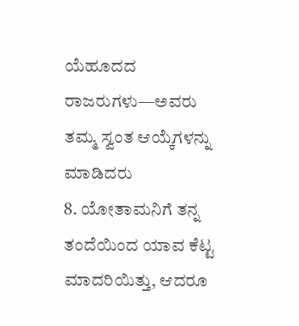ಯೆಹೂದದ ರಾಜರುಗಳು—ಅವರು ತಮ್ಮ ಸ್ವಂತ ಆಯ್ಕೆಗಳನ್ನು ಮಾಡಿದರು
8. ಯೋತಾಮನಿಗೆ ತನ್ನ ತಂದೆಯಿಂದ ಯಾವ ಕೆಟ್ಟ ಮಾದರಿಯಿತ್ತು, ಆದರೂ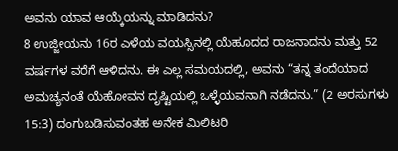ಅವನು ಯಾವ ಆಯ್ಕೆಯನ್ನು ಮಾಡಿದನು?
8 ಉಜ್ಜೀಯನು 16ರ ಎಳೆಯ ವಯಸ್ಸಿನಲ್ಲಿ ಯೆಹೂದದ ರಾಜನಾದನು ಮತ್ತು 52 ವರ್ಷಗಳ ವರೆಗೆ ಆಳಿದನು. ಈ ಎಲ್ಲ ಸಮಯದಲ್ಲಿ, ಅವನು “ತನ್ನ ತಂದೆಯಾದ ಅಮಚ್ಯನಂತೆ ಯೆಹೋವನ ದೃಷ್ಟಿಯಲ್ಲಿ ಒಳ್ಳೆಯವನಾಗಿ ನಡೆದನು.” (2 ಅರಸುಗಳು 15:3) ದಂಗುಬಡಿಸುವಂತಹ ಅನೇಕ ಮಿಲಿಟರಿ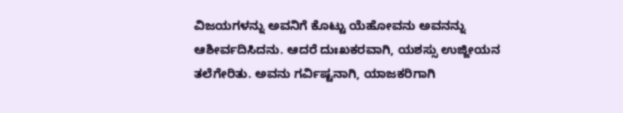ವಿಜಯಗಳನ್ನು ಅವನಿಗೆ ಕೊಟ್ಟು ಯೆಹೋವನು ಅವನನ್ನು ಆಶೀರ್ವದಿಸಿದನು. ಆದರೆ ದುಃಖಕರವಾಗಿ, ಯಶಸ್ಸು ಉಜ್ಜೀಯನ ತಲೆಗೇರಿತು. ಅವನು ಗರ್ವಿಷ್ಟನಾಗಿ, ಯಾಜಕರಿಗಾಗಿ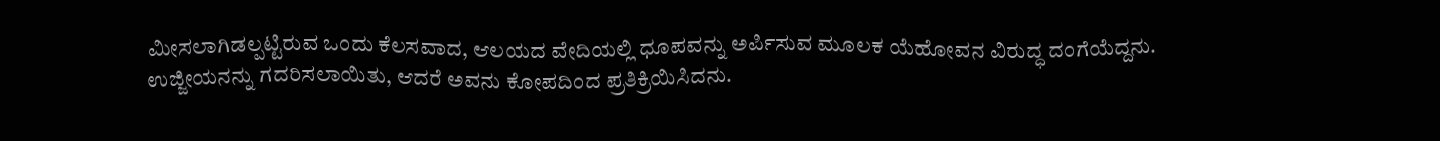ಮೀಸಲಾಗಿಡಲ್ಪಟ್ಟಿರುವ ಒಂದು ಕೆಲಸವಾದ, ಆಲಯದ ವೇದಿಯಲ್ಲಿ ಧೂಪವನ್ನು ಅರ್ಪಿಸುವ ಮೂಲಕ ಯೆಹೋವನ ವಿರುದ್ಧ ದಂಗೆಯೆದ್ದನು. ಉಜ್ಜೀಯನನ್ನು ಗದರಿಸಲಾಯಿತು, ಆದರೆ ಅವನು ಕೋಪದಿಂದ ಪ್ರತಿಕ್ರಿಯಿಸಿದನು.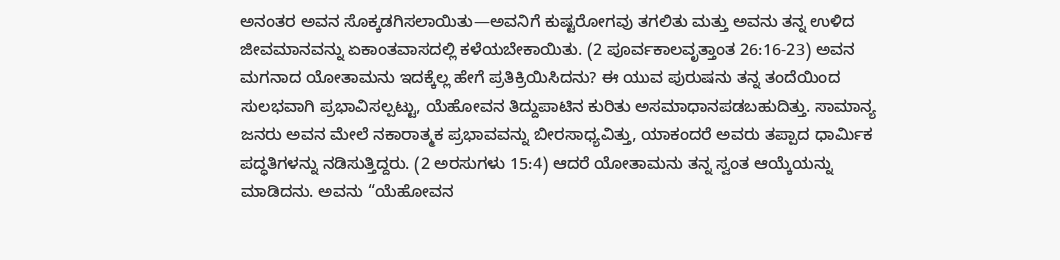ಅನಂತರ ಅವನ ಸೊಕ್ಕಡಗಿಸಲಾಯಿತು—ಅವನಿಗೆ ಕುಷ್ಟರೋಗವು ತಗಲಿತು ಮತ್ತು ಅವನು ತನ್ನ ಉಳಿದ ಜೀವಮಾನವನ್ನು ಏಕಾಂತವಾಸದಲ್ಲಿ ಕಳೆಯಬೇಕಾಯಿತು. (2 ಪೂರ್ವಕಾಲವೃತ್ತಾಂತ 26:16-23) ಅವನ ಮಗನಾದ ಯೋತಾಮನು ಇದಕ್ಕೆಲ್ಲ ಹೇಗೆ ಪ್ರತಿಕ್ರಿಯಿಸಿದನು? ಈ ಯುವ ಪುರುಷನು ತನ್ನ ತಂದೆಯಿಂದ ಸುಲಭವಾಗಿ ಪ್ರಭಾವಿಸಲ್ಪಟ್ಟು, ಯೆಹೋವನ ತಿದ್ದುಪಾಟಿನ ಕುರಿತು ಅಸಮಾಧಾನಪಡಬಹುದಿತ್ತು. ಸಾಮಾನ್ಯ ಜನರು ಅವನ ಮೇಲೆ ನಕಾರಾತ್ಮಕ ಪ್ರಭಾವವನ್ನು ಬೀರಸಾಧ್ಯವಿತ್ತು, ಯಾಕಂದರೆ ಅವರು ತಪ್ಪಾದ ಧಾರ್ಮಿಕ ಪದ್ಧತಿಗಳನ್ನು ನಡಿಸುತ್ತಿದ್ದರು. (2 ಅರಸುಗಳು 15:4) ಆದರೆ ಯೋತಾಮನು ತನ್ನ ಸ್ವಂತ ಆಯ್ಕೆಯನ್ನು ಮಾಡಿದನು. ಅವನು “ಯೆಹೋವನ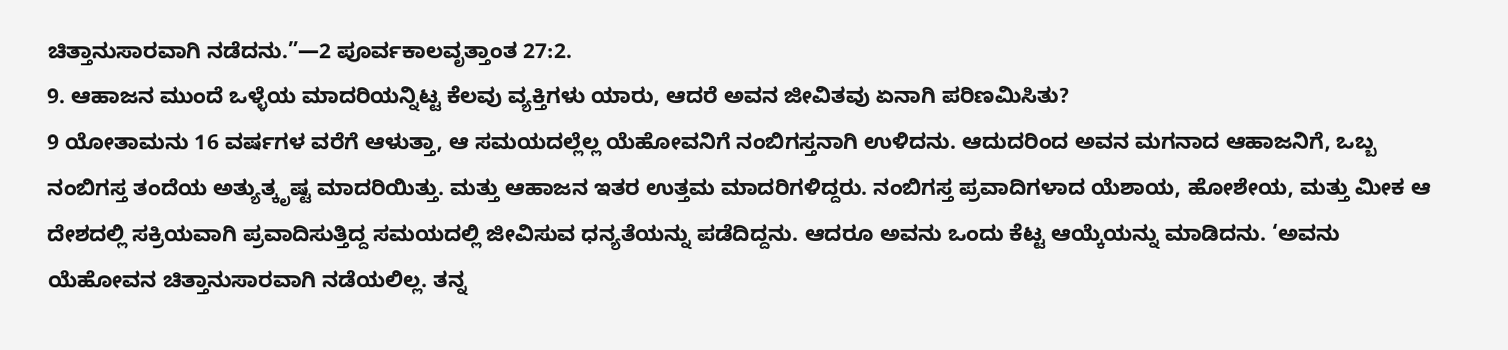ಚಿತ್ತಾನುಸಾರವಾಗಿ ನಡೆದನು.”—2 ಪೂರ್ವಕಾಲವೃತ್ತಾಂತ 27:2.
9. ಆಹಾಜನ ಮುಂದೆ ಒಳ್ಳೆಯ ಮಾದರಿಯನ್ನಿಟ್ಟ ಕೆಲವು ವ್ಯಕ್ತಿಗಳು ಯಾರು, ಆದರೆ ಅವನ ಜೀವಿತವು ಏನಾಗಿ ಪರಿಣಮಿಸಿತು?
9 ಯೋತಾಮನು 16 ವರ್ಷಗಳ ವರೆಗೆ ಆಳುತ್ತಾ, ಆ ಸಮಯದಲ್ಲೆಲ್ಲ ಯೆಹೋವನಿಗೆ ನಂಬಿಗಸ್ತನಾಗಿ ಉಳಿದನು. ಆದುದರಿಂದ ಅವನ ಮಗನಾದ ಆಹಾಜನಿಗೆ, ಒಬ್ಬ ನಂಬಿಗಸ್ತ ತಂದೆಯ ಅತ್ಯುತ್ಕೃಷ್ಟ ಮಾದರಿಯಿತ್ತು. ಮತ್ತು ಆಹಾಜನ ಇತರ ಉತ್ತಮ ಮಾದರಿಗಳಿದ್ದರು. ನಂಬಿಗಸ್ತ ಪ್ರವಾದಿಗಳಾದ ಯೆಶಾಯ, ಹೋಶೇಯ, ಮತ್ತು ಮೀಕ ಆ ದೇಶದಲ್ಲಿ ಸಕ್ರಿಯವಾಗಿ ಪ್ರವಾದಿಸುತ್ತಿದ್ದ ಸಮಯದಲ್ಲಿ ಜೀವಿಸುವ ಧನ್ಯತೆಯನ್ನು ಪಡೆದಿದ್ದನು. ಆದರೂ ಅವನು ಒಂದು ಕೆಟ್ಟ ಆಯ್ಕೆಯನ್ನು ಮಾಡಿದನು. ‘ಅವನು ಯೆಹೋವನ ಚಿತ್ತಾನುಸಾರವಾಗಿ ನಡೆಯಲಿಲ್ಲ. ತನ್ನ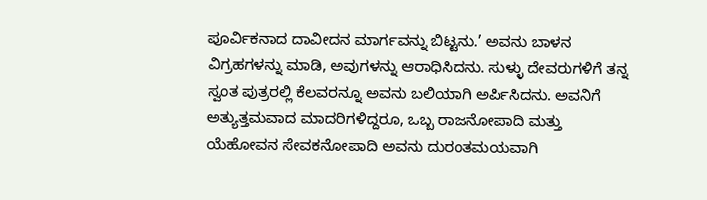ಪೂರ್ವಿಕನಾದ ದಾವೀದನ ಮಾರ್ಗವನ್ನು ಬಿಟ್ಟನು.’ ಅವನು ಬಾಳನ ವಿಗ್ರಹಗಳನ್ನು ಮಾಡಿ, ಅವುಗಳನ್ನು ಆರಾಧಿಸಿದನು. ಸುಳ್ಳು ದೇವರುಗಳಿಗೆ ತನ್ನ ಸ್ವಂತ ಪುತ್ರರಲ್ಲಿ ಕೆಲವರನ್ನೂ ಅವನು ಬಲಿಯಾಗಿ ಅರ್ಪಿಸಿದನು. ಅವನಿಗೆ ಅತ್ಯುತ್ತಮವಾದ ಮಾದರಿಗಳಿದ್ದರೂ, ಒಬ್ಬ ರಾಜನೋಪಾದಿ ಮತ್ತು ಯೆಹೋವನ ಸೇವಕನೋಪಾದಿ ಅವನು ದುರಂತಮಯವಾಗಿ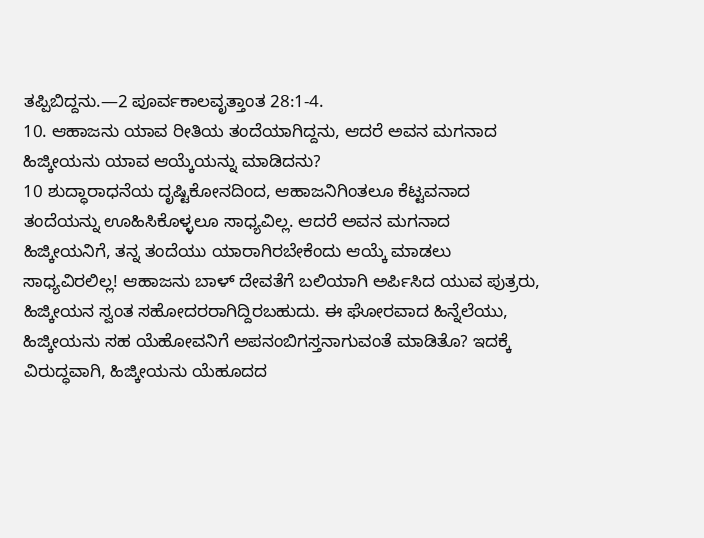ತಪ್ಪಿಬಿದ್ದನು.—2 ಪೂರ್ವಕಾಲವೃತ್ತಾಂತ 28:1-4.
10. ಆಹಾಜನು ಯಾವ ರೀತಿಯ ತಂದೆಯಾಗಿದ್ದನು, ಆದರೆ ಅವನ ಮಗನಾದ ಹಿಜ್ಕೀಯನು ಯಾವ ಆಯ್ಕೆಯನ್ನು ಮಾಡಿದನು?
10 ಶುದ್ಧಾರಾಧನೆಯ ದೃಷ್ಟಿಕೋನದಿಂದ, ಆಹಾಜನಿಗಿಂತಲೂ ಕೆಟ್ಟವನಾದ ತಂದೆಯನ್ನು ಊಹಿಸಿಕೊಳ್ಳಲೂ ಸಾಧ್ಯವಿಲ್ಲ. ಆದರೆ ಅವನ ಮಗನಾದ ಹಿಜ್ಕೀಯನಿಗೆ, ತನ್ನ ತಂದೆಯು ಯಾರಾಗಿರಬೇಕೆಂದು ಆಯ್ಕೆ ಮಾಡಲು ಸಾಧ್ಯವಿರಲಿಲ್ಲ! ಆಹಾಜನು ಬಾಳ್ ದೇವತೆಗೆ ಬಲಿಯಾಗಿ ಅರ್ಪಿಸಿದ ಯುವ ಪುತ್ರರು, ಹಿಜ್ಕೀಯನ ಸ್ವಂತ ಸಹೋದರರಾಗಿದ್ದಿರಬಹುದು. ಈ ಘೋರವಾದ ಹಿನ್ನೆಲೆಯು, ಹಿಜ್ಕೀಯನು ಸಹ ಯೆಹೋವನಿಗೆ ಅಪನಂಬಿಗಸ್ತನಾಗುವಂತೆ ಮಾಡಿತೊ? ಇದಕ್ಕೆ ವಿರುದ್ಧವಾಗಿ, ಹಿಜ್ಕೀಯನು ಯೆಹೂದದ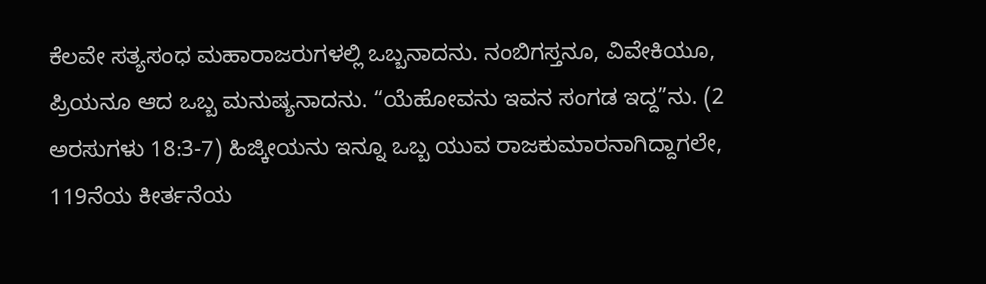ಕೆಲವೇ ಸತ್ಯಸಂಧ ಮಹಾರಾಜರುಗಳಲ್ಲಿ ಒಬ್ಬನಾದನು. ನಂಬಿಗಸ್ತನೂ, ವಿವೇಕಿಯೂ, ಪ್ರಿಯನೂ ಆದ ಒಬ್ಬ ಮನುಷ್ಯನಾದನು. “ಯೆಹೋವನು ಇವನ ಸಂಗಡ ಇದ್ದ”ನು. (2 ಅರಸುಗಳು 18:3-7) ಹಿಜ್ಕೀಯನು ಇನ್ನೂ ಒಬ್ಬ ಯುವ ರಾಜಕುಮಾರನಾಗಿದ್ದಾಗಲೇ, 119ನೆಯ ಕೀರ್ತನೆಯ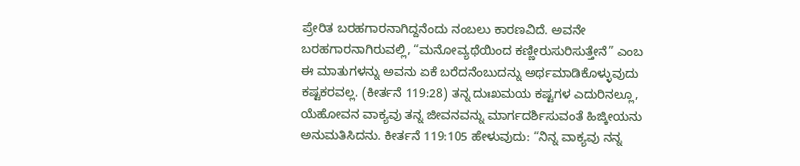ಪ್ರೇರಿತ ಬರಹಗಾರನಾಗಿದ್ದನೆಂದು ನಂಬಲು ಕಾರಣವಿದೆ. ಅವನೇ ಬರಹಗಾರನಾಗಿರುವಲ್ಲಿ, “ಮನೋವ್ಯಥೆಯಿಂದ ಕಣ್ಣೀರುಸುರಿಸುತ್ತೇನೆ” ಎಂಬ ಈ ಮಾತುಗಳನ್ನು ಅವನು ಏಕೆ ಬರೆದನೆಂಬುದನ್ನು ಅರ್ಥಮಾಡಿಕೊಳ್ಳುವುದು ಕಷ್ಟಕರವಲ್ಲ. (ಕೀರ್ತನೆ 119:28) ತನ್ನ ದುಃಖಮಯ ಕಷ್ಟಗಳ ಎದುರಿನಲ್ಲೂ, ಯೆಹೋವನ ವಾಕ್ಯವು ತನ್ನ ಜೀವನವನ್ನು ಮಾರ್ಗದರ್ಶಿಸುವಂತೆ ಹಿಜ್ಕೀಯನು ಅನುಮತಿಸಿದನು. ಕೀರ್ತನೆ 119:105 ಹೇಳುವುದು: “ನಿನ್ನ ವಾಕ್ಯವು ನನ್ನ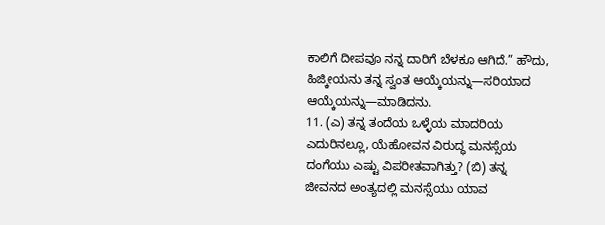ಕಾಲಿಗೆ ದೀಪವೂ ನನ್ನ ದಾರಿಗೆ ಬೆಳಕೂ ಆಗಿದೆ.” ಹೌದು, ಹಿಜ್ಕೀಯನು ತನ್ನ ಸ್ವಂತ ಆಯ್ಕೆಯನ್ನು—ಸರಿಯಾದ ಆಯ್ಕೆಯನ್ನು—ಮಾಡಿದನು.
11. (ಎ) ತನ್ನ ತಂದೆಯ ಒಳ್ಳೆಯ ಮಾದರಿಯ ಎದುರಿನಲ್ಲೂ, ಯೆಹೋವನ ವಿರುದ್ಧ ಮನಸ್ಸೆಯ ದಂಗೆಯು ಎಷ್ಟು ವಿಪರೀತವಾಗಿತ್ತು? (ಬಿ) ತನ್ನ ಜೀವನದ ಅಂತ್ಯದಲ್ಲಿ ಮನಸ್ಸೆಯು ಯಾವ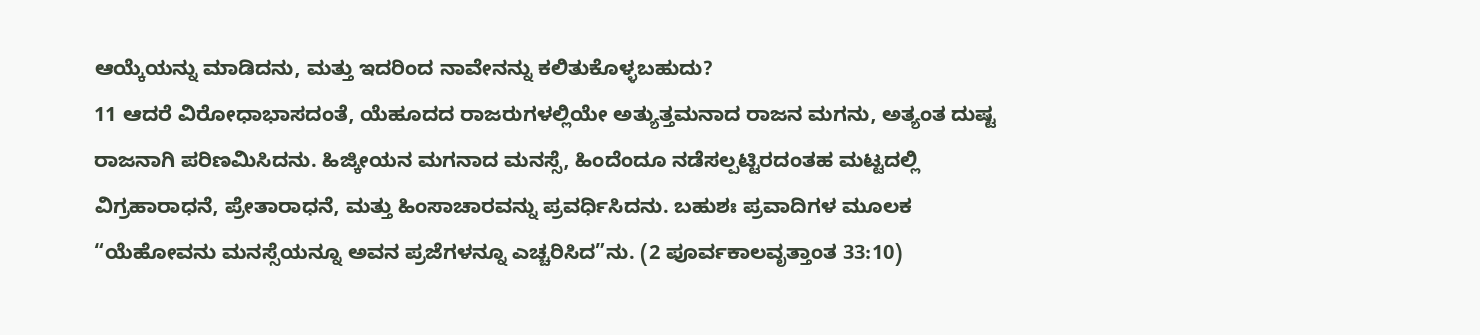ಆಯ್ಕೆಯನ್ನು ಮಾಡಿದನು, ಮತ್ತು ಇದರಿಂದ ನಾವೇನನ್ನು ಕಲಿತುಕೊಳ್ಳಬಹುದು?
11 ಆದರೆ ವಿರೋಧಾಭಾಸದಂತೆ, ಯೆಹೂದದ ರಾಜರುಗಳಲ್ಲಿಯೇ ಅತ್ಯುತ್ತಮನಾದ ರಾಜನ ಮಗನು, ಅತ್ಯಂತ ದುಷ್ಟ ರಾಜನಾಗಿ ಪರಿಣಮಿಸಿದನು. ಹಿಜ್ಕೀಯನ ಮಗನಾದ ಮನಸ್ಸೆ, ಹಿಂದೆಂದೂ ನಡೆಸಲ್ಪಟ್ಟಿರದಂತಹ ಮಟ್ಟದಲ್ಲಿ ವಿಗ್ರಹಾರಾಧನೆ, ಪ್ರೇತಾರಾಧನೆ, ಮತ್ತು ಹಿಂಸಾಚಾರವನ್ನು ಪ್ರವರ್ಧಿಸಿದನು. ಬಹುಶಃ ಪ್ರವಾದಿಗಳ ಮೂಲಕ “ಯೆಹೋವನು ಮನಸ್ಸೆಯನ್ನೂ ಅವನ ಪ್ರಜೆಗಳನ್ನೂ ಎಚ್ಚರಿಸಿದ”ನು. (2 ಪೂರ್ವಕಾಲವೃತ್ತಾಂತ 33:10)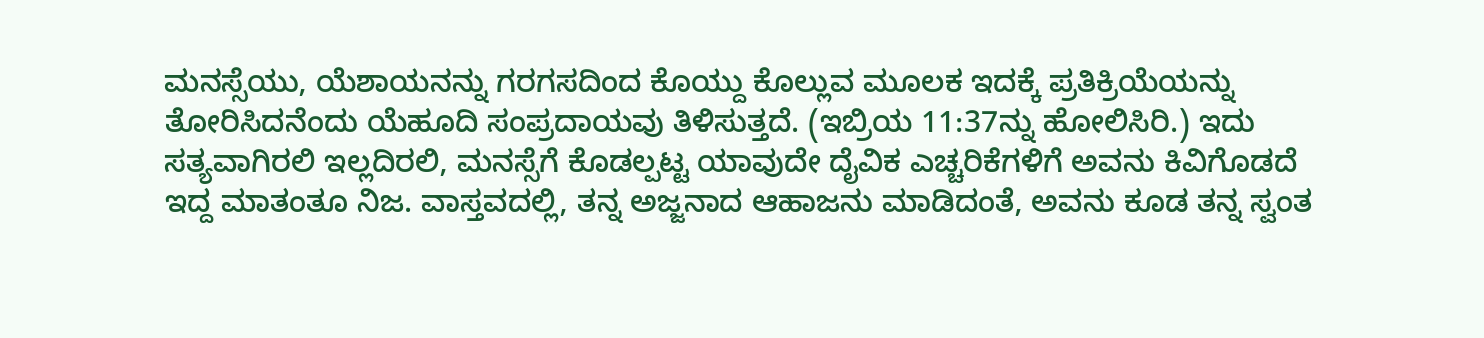ಮನಸ್ಸೆಯು, ಯೆಶಾಯನನ್ನು ಗರಗಸದಿಂದ ಕೊಯ್ದು ಕೊಲ್ಲುವ ಮೂಲಕ ಇದಕ್ಕೆ ಪ್ರತಿಕ್ರಿಯೆಯನ್ನು ತೋರಿಸಿದನೆಂದು ಯೆಹೂದಿ ಸಂಪ್ರದಾಯವು ತಿಳಿಸುತ್ತದೆ. (ಇಬ್ರಿಯ 11:37ನ್ನು ಹೋಲಿಸಿರಿ.) ಇದು ಸತ್ಯವಾಗಿರಲಿ ಇಲ್ಲದಿರಲಿ, ಮನಸ್ಸೆಗೆ ಕೊಡಲ್ಪಟ್ಟ ಯಾವುದೇ ದೈವಿಕ ಎಚ್ಚರಿಕೆಗಳಿಗೆ ಅವನು ಕಿವಿಗೊಡದೆ ಇದ್ದ ಮಾತಂತೂ ನಿಜ. ವಾಸ್ತವದಲ್ಲಿ, ತನ್ನ ಅಜ್ಜನಾದ ಆಹಾಜನು ಮಾಡಿದಂತೆ, ಅವನು ಕೂಡ ತನ್ನ ಸ್ವಂತ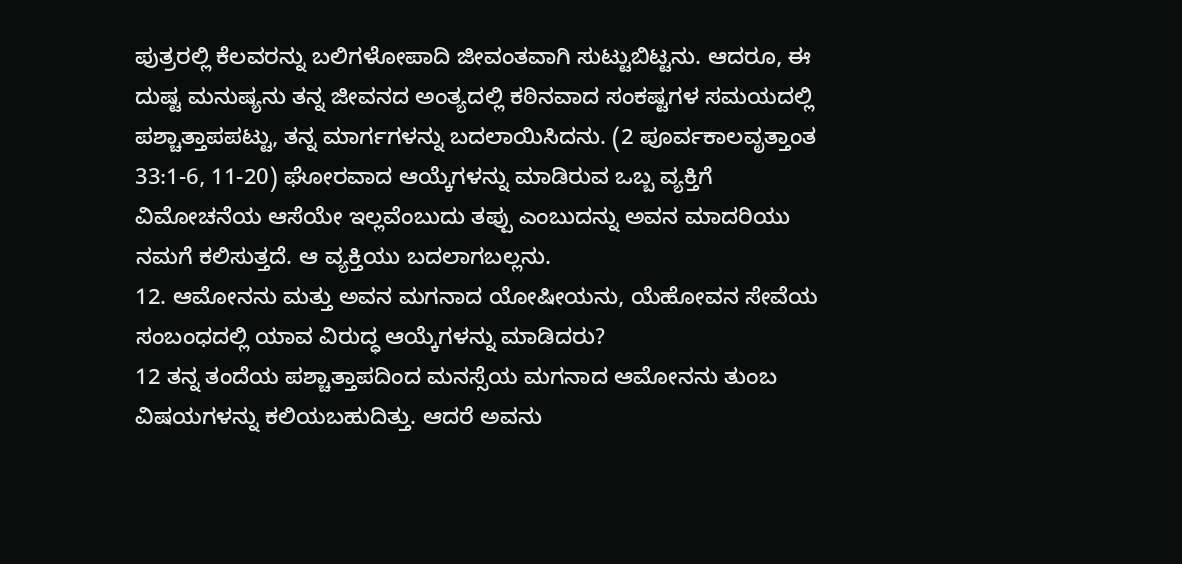ಪುತ್ರರಲ್ಲಿ ಕೆಲವರನ್ನು ಬಲಿಗಳೋಪಾದಿ ಜೀವಂತವಾಗಿ ಸುಟ್ಟುಬಿಟ್ಟನು. ಆದರೂ, ಈ ದುಷ್ಟ ಮನುಷ್ಯನು ತನ್ನ ಜೀವನದ ಅಂತ್ಯದಲ್ಲಿ ಕಠಿನವಾದ ಸಂಕಷ್ಟಗಳ ಸಮಯದಲ್ಲಿ ಪಶ್ಚಾತ್ತಾಪಪಟ್ಟು, ತನ್ನ ಮಾರ್ಗಗಳನ್ನು ಬದಲಾಯಿಸಿದನು. (2 ಪೂರ್ವಕಾಲವೃತ್ತಾಂತ 33:1-6, 11-20) ಘೋರವಾದ ಆಯ್ಕೆಗಳನ್ನು ಮಾಡಿರುವ ಒಬ್ಬ ವ್ಯಕ್ತಿಗೆ ವಿಮೋಚನೆಯ ಆಸೆಯೇ ಇಲ್ಲವೆಂಬುದು ತಪ್ಪು ಎಂಬುದನ್ನು ಅವನ ಮಾದರಿಯು ನಮಗೆ ಕಲಿಸುತ್ತದೆ. ಆ ವ್ಯಕ್ತಿಯು ಬದಲಾಗಬಲ್ಲನು.
12. ಆಮೋನನು ಮತ್ತು ಅವನ ಮಗನಾದ ಯೋಷೀಯನು, ಯೆಹೋವನ ಸೇವೆಯ ಸಂಬಂಧದಲ್ಲಿ ಯಾವ ವಿರುದ್ಧ ಆಯ್ಕೆಗಳನ್ನು ಮಾಡಿದರು?
12 ತನ್ನ ತಂದೆಯ ಪಶ್ಚಾತ್ತಾಪದಿಂದ ಮನಸ್ಸೆಯ ಮಗನಾದ ಆಮೋನನು ತುಂಬ ವಿಷಯಗಳನ್ನು ಕಲಿಯಬಹುದಿತ್ತು. ಆದರೆ ಅವನು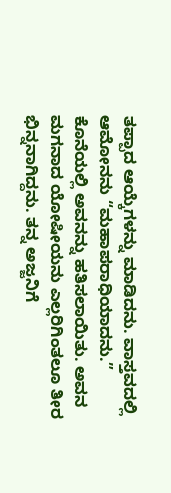ತಪ್ಪಾದ ಆಯ್ಕೆಗಳನ್ನು ಮಾಡಿದನು. ವಾಸ್ತವದಲ್ಲಿ ಆಮೋನನು “ಮಹಾಪರಾಧಿಯಾದನು.” ಕೊನೆಯಲ್ಲಿ ಅವನನ್ನು ಹತಿಸಲಾಯಿತು. ಅವನ ಮಗನಾದ ಯೋಷೀಯನು ಎಲ್ಲರಿಗಿಂತಲೂ ತೀರ ಭಿನ್ನನಾಗಿದ್ದನು. ತನ್ನ ಅಜ್ಜನಿಗೆ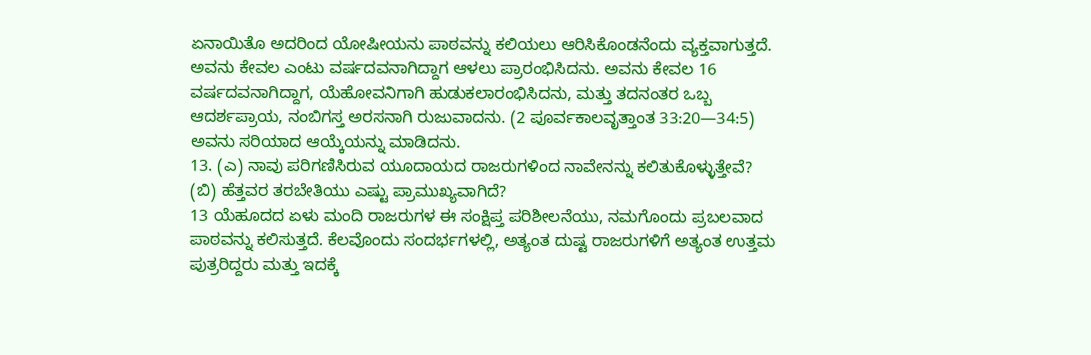ಏನಾಯಿತೊ ಅದರಿಂದ ಯೋಷೀಯನು ಪಾಠವನ್ನು ಕಲಿಯಲು ಆರಿಸಿಕೊಂಡನೆಂದು ವ್ಯಕ್ತವಾಗುತ್ತದೆ. ಅವನು ಕೇವಲ ಎಂಟು ವರ್ಷದವನಾಗಿದ್ದಾಗ ಆಳಲು ಪ್ರಾರಂಭಿಸಿದನು. ಅವನು ಕೇವಲ 16 ವರ್ಷದವನಾಗಿದ್ದಾಗ, ಯೆಹೋವನಿಗಾಗಿ ಹುಡುಕಲಾರಂಭಿಸಿದನು, ಮತ್ತು ತದನಂತರ ಒಬ್ಬ ಆದರ್ಶಪ್ರಾಯ, ನಂಬಿಗಸ್ತ ಅರಸನಾಗಿ ರುಜುವಾದನು. (2 ಪೂರ್ವಕಾಲವೃತ್ತಾಂತ 33:20—34:5) ಅವನು ಸರಿಯಾದ ಆಯ್ಕೆಯನ್ನು ಮಾಡಿದನು.
13. (ಎ) ನಾವು ಪರಿಗಣಿಸಿರುವ ಯೂದಾಯದ ರಾಜರುಗಳಿಂದ ನಾವೇನನ್ನು ಕಲಿತುಕೊಳ್ಳುತ್ತೇವೆ? (ಬಿ) ಹೆತ್ತವರ ತರಬೇತಿಯು ಎಷ್ಟು ಪ್ರಾಮುಖ್ಯವಾಗಿದೆ?
13 ಯೆಹೂದದ ಏಳು ಮಂದಿ ರಾಜರುಗಳ ಈ ಸಂಕ್ಷಿಪ್ತ ಪರಿಶೀಲನೆಯು, ನಮಗೊಂದು ಪ್ರಬಲವಾದ ಪಾಠವನ್ನು ಕಲಿಸುತ್ತದೆ. ಕೆಲವೊಂದು ಸಂದರ್ಭಗಳಲ್ಲಿ, ಅತ್ಯಂತ ದುಷ್ಟ ರಾಜರುಗಳಿಗೆ ಅತ್ಯಂತ ಉತ್ತಮ ಪುತ್ರರಿದ್ದರು ಮತ್ತು ಇದಕ್ಕೆ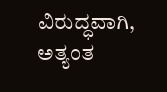ವಿರುದ್ಧವಾಗಿ, ಅತ್ಯಂತ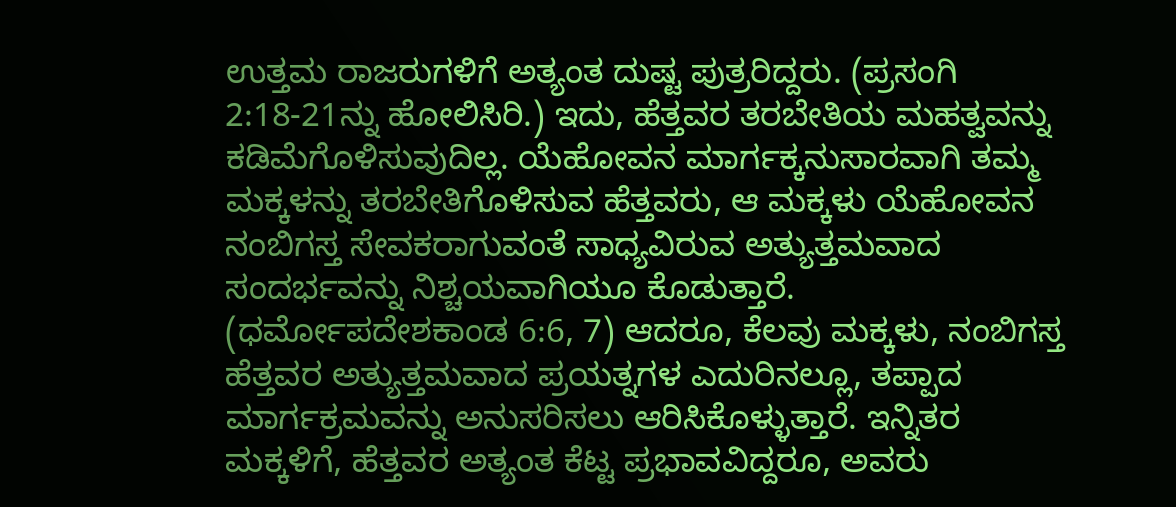ಉತ್ತಮ ರಾಜರುಗಳಿಗೆ ಅತ್ಯಂತ ದುಷ್ಟ ಪುತ್ರರಿದ್ದರು. (ಪ್ರಸಂಗಿ 2:18-21ನ್ನು ಹೋಲಿಸಿರಿ.) ಇದು, ಹೆತ್ತವರ ತರಬೇತಿಯ ಮಹತ್ವವನ್ನು ಕಡಿಮೆಗೊಳಿಸುವುದಿಲ್ಲ. ಯೆಹೋವನ ಮಾರ್ಗಕ್ಕನುಸಾರವಾಗಿ ತಮ್ಮ ಮಕ್ಕಳನ್ನು ತರಬೇತಿಗೊಳಿಸುವ ಹೆತ್ತವರು, ಆ ಮಕ್ಕಳು ಯೆಹೋವನ ನಂಬಿಗಸ್ತ ಸೇವಕರಾಗುವಂತೆ ಸಾಧ್ಯವಿರುವ ಅತ್ಯುತ್ತಮವಾದ ಸಂದರ್ಭವನ್ನು ನಿಶ್ಚಯವಾಗಿಯೂ ಕೊಡುತ್ತಾರೆ. (ಧರ್ಮೋಪದೇಶಕಾಂಡ 6:6, 7) ಆದರೂ, ಕೆಲವು ಮಕ್ಕಳು, ನಂಬಿಗಸ್ತ ಹೆತ್ತವರ ಅತ್ಯುತ್ತಮವಾದ ಪ್ರಯತ್ನಗಳ ಎದುರಿನಲ್ಲೂ, ತಪ್ಪಾದ ಮಾರ್ಗಕ್ರಮವನ್ನು ಅನುಸರಿಸಲು ಆರಿಸಿಕೊಳ್ಳುತ್ತಾರೆ. ಇನ್ನಿತರ ಮಕ್ಕಳಿಗೆ, ಹೆತ್ತವರ ಅತ್ಯಂತ ಕೆಟ್ಟ ಪ್ರಭಾವವಿದ್ದರೂ, ಅವರು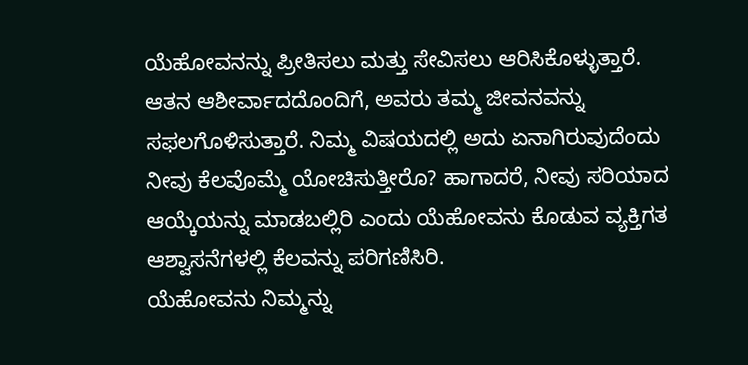ಯೆಹೋವನನ್ನು ಪ್ರೀತಿಸಲು ಮತ್ತು ಸೇವಿಸಲು ಆರಿಸಿಕೊಳ್ಳುತ್ತಾರೆ. ಆತನ ಆಶೀರ್ವಾದದೊಂದಿಗೆ, ಅವರು ತಮ್ಮ ಜೀವನವನ್ನು ಸಫಲಗೊಳಿಸುತ್ತಾರೆ. ನಿಮ್ಮ ವಿಷಯದಲ್ಲಿ ಅದು ಏನಾಗಿರುವುದೆಂದು ನೀವು ಕೆಲವೊಮ್ಮೆ ಯೋಚಿಸುತ್ತೀರೊ? ಹಾಗಾದರೆ, ನೀವು ಸರಿಯಾದ ಆಯ್ಕೆಯನ್ನು ಮಾಡಬಲ್ಲಿರಿ ಎಂದು ಯೆಹೋವನು ಕೊಡುವ ವ್ಯಕ್ತಿಗತ ಆಶ್ವಾಸನೆಗಳಲ್ಲಿ ಕೆಲವನ್ನು ಪರಿಗಣಿಸಿರಿ.
ಯೆಹೋವನು ನಿಮ್ಮನ್ನು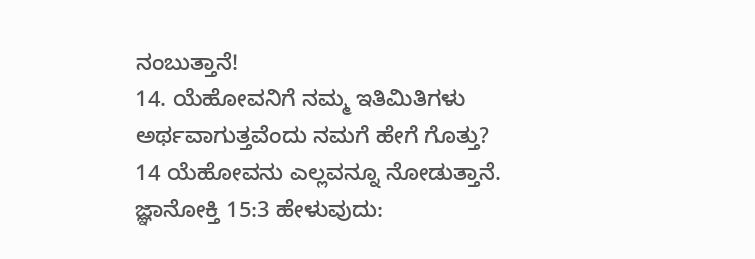ನಂಬುತ್ತಾನೆ!
14. ಯೆಹೋವನಿಗೆ ನಮ್ಮ ಇತಿಮಿತಿಗಳು ಅರ್ಥವಾಗುತ್ತವೆಂದು ನಮಗೆ ಹೇಗೆ ಗೊತ್ತು?
14 ಯೆಹೋವನು ಎಲ್ಲವನ್ನೂ ನೋಡುತ್ತಾನೆ. ಜ್ಞಾನೋಕ್ತಿ 15:3 ಹೇಳುವುದು: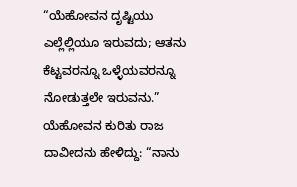“ಯೆಹೋವನ ದೃಷ್ಟಿಯು ಎಲ್ಲೆಲ್ಲಿಯೂ ಇರುವದು; ಆತನು ಕೆಟ್ಟವರನ್ನೂ ಒಳ್ಳೆಯವರನ್ನೂ ನೋಡುತ್ತಲೇ ಇರುವನು.” ಯೆಹೋವನ ಕುರಿತು ರಾಜ ದಾವೀದನು ಹೇಳಿದ್ದು: “ನಾನು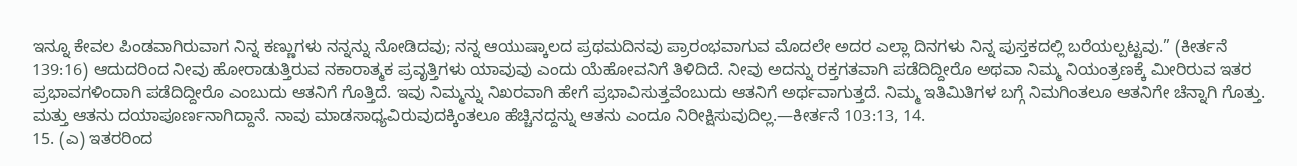ಇನ್ನೂ ಕೇವಲ ಪಿಂಡವಾಗಿರುವಾಗ ನಿನ್ನ ಕಣ್ಣುಗಳು ನನ್ನನ್ನು ನೋಡಿದವು; ನನ್ನ ಆಯುಷ್ಕಾಲದ ಪ್ರಥಮದಿನವು ಪ್ರಾರಂಭವಾಗುವ ಮೊದಲೇ ಅದರ ಎಲ್ಲಾ ದಿನಗಳು ನಿನ್ನ ಪುಸ್ತಕದಲ್ಲಿ ಬರೆಯಲ್ಪಟ್ಟವು.” (ಕೀರ್ತನೆ 139:16) ಆದುದರಿಂದ ನೀವು ಹೋರಾಡುತ್ತಿರುವ ನಕಾರಾತ್ಮಕ ಪ್ರವೃತ್ತಿಗಳು ಯಾವುವು ಎಂದು ಯೆಹೋವನಿಗೆ ತಿಳಿದಿದೆ. ನೀವು ಅದನ್ನು ರಕ್ತಗತವಾಗಿ ಪಡೆದಿದ್ದೀರೊ ಅಥವಾ ನಿಮ್ಮ ನಿಯಂತ್ರಣಕ್ಕೆ ಮೀರಿರುವ ಇತರ ಪ್ರಭಾವಗಳಿಂದಾಗಿ ಪಡೆದಿದ್ದೀರೊ ಎಂಬುದು ಆತನಿಗೆ ಗೊತ್ತಿದೆ. ಇವು ನಿಮ್ಮನ್ನು ನಿಖರವಾಗಿ ಹೇಗೆ ಪ್ರಭಾವಿಸುತ್ತವೆಂಬುದು ಆತನಿಗೆ ಅರ್ಥವಾಗುತ್ತದೆ. ನಿಮ್ಮ ಇತಿಮಿತಿಗಳ ಬಗ್ಗೆ ನಿಮಗಿಂತಲೂ ಆತನಿಗೇ ಚೆನ್ನಾಗಿ ಗೊತ್ತು. ಮತ್ತು ಆತನು ದಯಾಪೂರ್ಣನಾಗಿದ್ದಾನೆ. ನಾವು ಮಾಡಸಾಧ್ಯವಿರುವುದಕ್ಕಿಂತಲೂ ಹೆಚ್ಚಿನದ್ದನ್ನು ಆತನು ಎಂದೂ ನಿರೀಕ್ಷಿಸುವುದಿಲ್ಲ.—ಕೀರ್ತನೆ 103:13, 14.
15. (ಎ) ಇತರರಿಂದ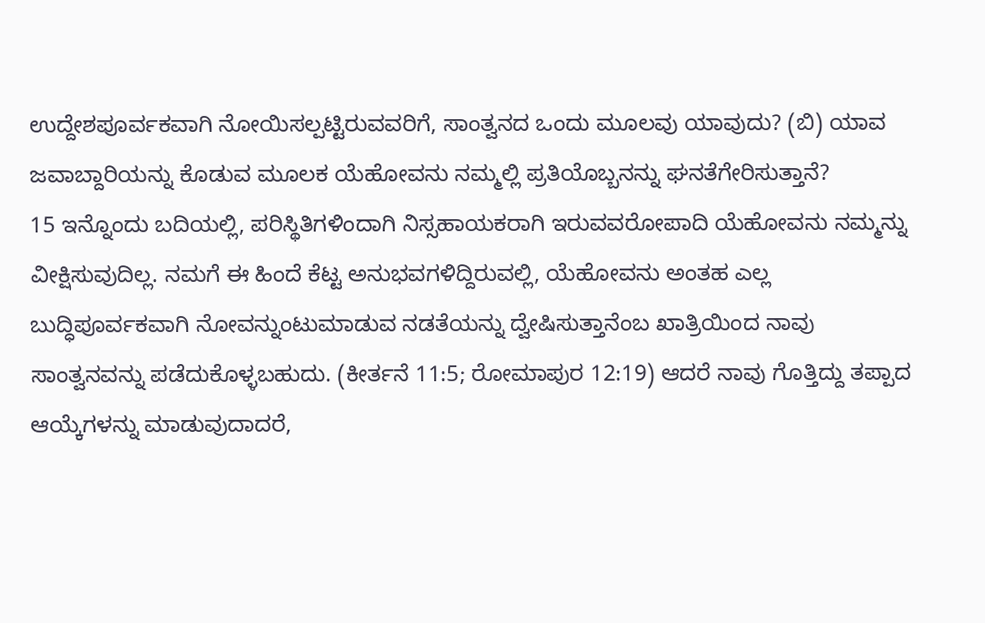ಉದ್ದೇಶಪೂರ್ವಕವಾಗಿ ನೋಯಿಸಲ್ಪಟ್ಟಿರುವವರಿಗೆ, ಸಾಂತ್ವನದ ಒಂದು ಮೂಲವು ಯಾವುದು? (ಬಿ) ಯಾವ ಜವಾಬ್ದಾರಿಯನ್ನು ಕೊಡುವ ಮೂಲಕ ಯೆಹೋವನು ನಮ್ಮಲ್ಲಿ ಪ್ರತಿಯೊಬ್ಬನನ್ನು ಘನತೆಗೇರಿಸುತ್ತಾನೆ?
15 ಇನ್ನೊಂದು ಬದಿಯಲ್ಲಿ, ಪರಿಸ್ಥಿತಿಗಳಿಂದಾಗಿ ನಿಸ್ಸಹಾಯಕರಾಗಿ ಇರುವವರೋಪಾದಿ ಯೆಹೋವನು ನಮ್ಮನ್ನು ವೀಕ್ಷಿಸುವುದಿಲ್ಲ. ನಮಗೆ ಈ ಹಿಂದೆ ಕೆಟ್ಟ ಅನುಭವಗಳಿದ್ದಿರುವಲ್ಲಿ, ಯೆಹೋವನು ಅಂತಹ ಎಲ್ಲ ಬುದ್ಧಿಪೂರ್ವಕವಾಗಿ ನೋವನ್ನುಂಟುಮಾಡುವ ನಡತೆಯನ್ನು ದ್ವೇಷಿಸುತ್ತಾನೆಂಬ ಖಾತ್ರಿಯಿಂದ ನಾವು ಸಾಂತ್ವನವನ್ನು ಪಡೆದುಕೊಳ್ಳಬಹುದು. (ಕೀರ್ತನೆ 11:5; ರೋಮಾಪುರ 12:19) ಆದರೆ ನಾವು ಗೊತ್ತಿದ್ದು ತಪ್ಪಾದ ಆಯ್ಕೆಗಳನ್ನು ಮಾಡುವುದಾದರೆ,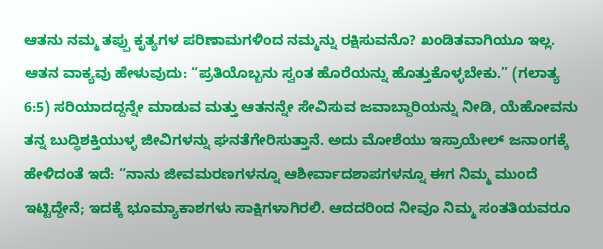ಆತನು ನಮ್ಮ ತಪ್ಪು ಕೃತ್ಯಗಳ ಪರಿಣಾಮಗಳಿಂದ ನಮ್ಮನ್ನು ರಕ್ಷಿಸುವನೊ? ಖಂಡಿತವಾಗಿಯೂ ಇಲ್ಲ. ಆತನ ವಾಕ್ಯವು ಹೇಳುವುದು: “ಪ್ರತಿಯೊಬ್ಬನು ಸ್ವಂತ ಹೊರೆಯನ್ನು ಹೊತ್ತುಕೊಳ್ಳಬೇಕು.” (ಗಲಾತ್ಯ 6:5) ಸರಿಯಾದದ್ದನ್ನೇ ಮಾಡುವ ಮತ್ತು ಆತನನ್ನೇ ಸೇವಿಸುವ ಜವಾಬ್ದಾರಿಯನ್ನು ನೀಡಿ, ಯೆಹೋವನು ತನ್ನ ಬುದ್ಧಿಶಕ್ತಿಯುಳ್ಳ ಜೀವಿಗಳನ್ನು ಘನತೆಗೇರಿಸುತ್ತಾನೆ. ಅದು ಮೋಶೆಯು ಇಸ್ರಾಯೇಲ್ ಜನಾಂಗಕ್ಕೆ ಹೇಳಿದಂತೆ ಇದೆ: “ನಾನು ಜೀವಮರಣಗಳನ್ನೂ ಆಶೀರ್ವಾದಶಾಪಗಳನ್ನೂ ಈಗ ನಿಮ್ಮ ಮುಂದೆ ಇಟ್ಟಿದ್ದೇನೆ; ಇದಕ್ಕೆ ಭೂಮ್ಯಾಕಾಶಗಳು ಸಾಕ್ಷಿಗಳಾಗಿರಲಿ. ಆದದರಿಂದ ನೀವೂ ನಿಮ್ಮ ಸಂತತಿಯವರೂ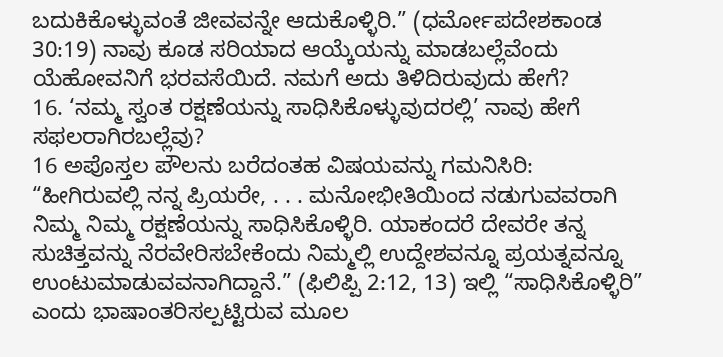ಬದುಕಿಕೊಳ್ಳುವಂತೆ ಜೀವವನ್ನೇ ಆದುಕೊಳ್ಳಿರಿ.” (ಧರ್ಮೋಪದೇಶಕಾಂಡ 30:19) ನಾವು ಕೂಡ ಸರಿಯಾದ ಆಯ್ಕೆಯನ್ನು ಮಾಡಬಲ್ಲೆವೆಂದು ಯೆಹೋವನಿಗೆ ಭರವಸೆಯಿದೆ. ನಮಗೆ ಅದು ತಿಳಿದಿರುವುದು ಹೇಗೆ?
16. ‘ನಮ್ಮ ಸ್ವಂತ ರಕ್ಷಣೆಯನ್ನು ಸಾಧಿಸಿಕೊಳ್ಳುವುದರಲ್ಲಿ’ ನಾವು ಹೇಗೆ ಸಫಲರಾಗಿರಬಲ್ಲೆವು?
16 ಅಪೊಸ್ತಲ ಪೌಲನು ಬರೆದಂತಹ ವಿಷಯವನ್ನು ಗಮನಿಸಿರಿ: “ಹೀಗಿರುವಲ್ಲಿ ನನ್ನ ಪ್ರಿಯರೇ, . . . ಮನೋಭೀತಿಯಿಂದ ನಡುಗುವವರಾಗಿ ನಿಮ್ಮ ನಿಮ್ಮ ರಕ್ಷಣೆಯನ್ನು ಸಾಧಿಸಿಕೊಳ್ಳಿರಿ. ಯಾಕಂದರೆ ದೇವರೇ ತನ್ನ ಸುಚಿತ್ತವನ್ನು ನೆರವೇರಿಸಬೇಕೆಂದು ನಿಮ್ಮಲ್ಲಿ ಉದ್ದೇಶವನ್ನೂ ಪ್ರಯತ್ನವನ್ನೂ ಉಂಟುಮಾಡುವವನಾಗಿದ್ದಾನೆ.” (ಫಿಲಿಪ್ಪಿ 2:12, 13) ಇಲ್ಲಿ “ಸಾಧಿಸಿಕೊಳ್ಳಿರಿ” ಎಂದು ಭಾಷಾಂತರಿಸಲ್ಪಟ್ಟಿರುವ ಮೂಲ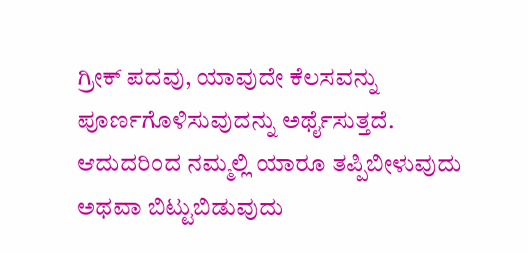ಗ್ರೀಕ್ ಪದವು, ಯಾವುದೇ ಕೆಲಸವನ್ನು ಪೂರ್ಣಗೊಳಿಸುವುದನ್ನು ಅರ್ಥೈಸುತ್ತದೆ. ಆದುದರಿಂದ ನಮ್ಮಲ್ಲಿ ಯಾರೂ ತಪ್ಪಿಬೀಳುವುದು ಅಥವಾ ಬಿಟ್ಟುಬಿಡುವುದು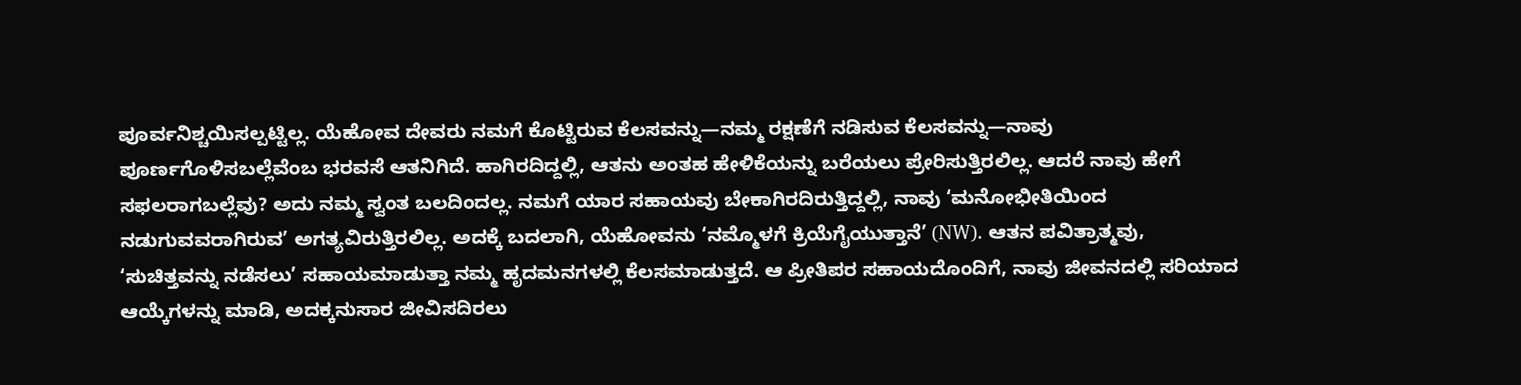ಪೂರ್ವನಿಶ್ಚಯಿಸಲ್ಪಟ್ಟಿಲ್ಲ. ಯೆಹೋವ ದೇವರು ನಮಗೆ ಕೊಟ್ಟಿರುವ ಕೆಲಸವನ್ನು—ನಮ್ಮ ರಕ್ಷಣೆಗೆ ನಡಿಸುವ ಕೆಲಸವನ್ನು—ನಾವು ಪೂರ್ಣಗೊಳಿಸಬಲ್ಲೆವೆಂಬ ಭರವಸೆ ಆತನಿಗಿದೆ. ಹಾಗಿರದಿದ್ದಲ್ಲಿ, ಆತನು ಅಂತಹ ಹೇಳಿಕೆಯನ್ನು ಬರೆಯಲು ಪ್ರೇರಿಸುತ್ತಿರಲಿಲ್ಲ. ಆದರೆ ನಾವು ಹೇಗೆ ಸಫಲರಾಗಬಲ್ಲೆವು? ಅದು ನಮ್ಮ ಸ್ವಂತ ಬಲದಿಂದಲ್ಲ. ನಮಗೆ ಯಾರ ಸಹಾಯವು ಬೇಕಾಗಿರದಿರುತ್ತಿದ್ದಲ್ಲಿ, ನಾವು ‘ಮನೋಭೀತಿಯಿಂದ ನಡುಗುವವರಾಗಿರುವ’ ಅಗತ್ಯವಿರುತ್ತಿರಲಿಲ್ಲ. ಅದಕ್ಕೆ ಬದಲಾಗಿ, ಯೆಹೋವನು ‘ನಮ್ಮೊಳಗೆ ಕ್ರಿಯೆಗೈಯುತ್ತಾನೆ’ (NW). ಆತನ ಪವಿತ್ರಾತ್ಮವು, ‘ಸುಚಿತ್ತವನ್ನು ನಡೆಸಲು’ ಸಹಾಯಮಾಡುತ್ತಾ ನಮ್ಮ ಹೃದಮನಗಳಲ್ಲಿ ಕೆಲಸಮಾಡುತ್ತದೆ. ಆ ಪ್ರೀತಿಪರ ಸಹಾಯದೊಂದಿಗೆ, ನಾವು ಜೀವನದಲ್ಲಿ ಸರಿಯಾದ ಆಯ್ಕೆಗಳನ್ನು ಮಾಡಿ, ಅದಕ್ಕನುಸಾರ ಜೀವಿಸದಿರಲು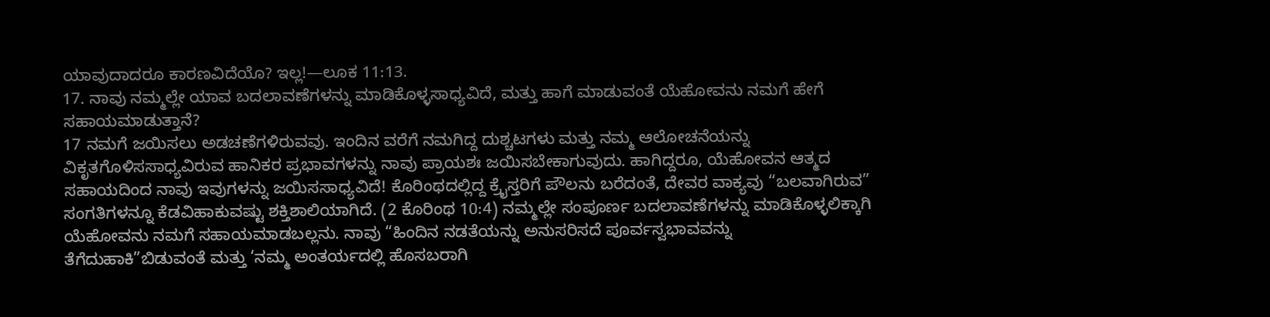ಯಾವುದಾದರೂ ಕಾರಣವಿದೆಯೊ? ಇಲ್ಲ!—ಲೂಕ 11:13.
17. ನಾವು ನಮ್ಮಲ್ಲೇ ಯಾವ ಬದಲಾವಣೆಗಳನ್ನು ಮಾಡಿಕೊಳ್ಳಸಾಧ್ಯವಿದೆ, ಮತ್ತು ಹಾಗೆ ಮಾಡುವಂತೆ ಯೆಹೋವನು ನಮಗೆ ಹೇಗೆ ಸಹಾಯಮಾಡುತ್ತಾನೆ?
17 ನಮಗೆ ಜಯಿಸಲು ಅಡಚಣೆಗಳಿರುವವು. ಇಂದಿನ ವರೆಗೆ ನಮಗಿದ್ದ ದುಶ್ಚಟಗಳು ಮತ್ತು ನಮ್ಮ ಆಲೋಚನೆಯನ್ನು ವಿಕೃತಗೊಳಿಸಸಾಧ್ಯವಿರುವ ಹಾನಿಕರ ಪ್ರಭಾವಗಳನ್ನು ನಾವು ಪ್ರಾಯಶಃ ಜಯಿಸಬೇಕಾಗುವುದು. ಹಾಗಿದ್ದರೂ, ಯೆಹೋವನ ಆತ್ಮದ ಸಹಾಯದಿಂದ ನಾವು ಇವುಗಳನ್ನು ಜಯಿಸಸಾಧ್ಯವಿದೆ! ಕೊರಿಂಥದಲ್ಲಿದ್ದ ಕ್ರೈಸ್ತರಿಗೆ ಪೌಲನು ಬರೆದಂತೆ, ದೇವರ ವಾಕ್ಯವು “ಬಲವಾಗಿರುವ” ಸಂಗತಿಗಳನ್ನೂ ಕೆಡವಿಹಾಕುವಷ್ಟು ಶಕ್ತಿಶಾಲಿಯಾಗಿದೆ. (2 ಕೊರಿಂಥ 10:4) ನಮ್ಮಲ್ಲೇ ಸಂಪೂರ್ಣ ಬದಲಾವಣೆಗಳನ್ನು ಮಾಡಿಕೊಳ್ಳಲಿಕ್ಕಾಗಿ ಯೆಹೋವನು ನಮಗೆ ಸಹಾಯಮಾಡಬಲ್ಲನು. ನಾವು “ಹಿಂದಿನ ನಡತೆಯನ್ನು ಅನುಸರಿಸದೆ ಪೂರ್ವಸ್ವಭಾವವನ್ನು ತೆಗೆದುಹಾಕಿ”ಬಿಡುವಂತೆ ಮತ್ತು ‘ನಮ್ಮ ಅಂತರ್ಯದಲ್ಲಿ ಹೊಸಬರಾಗಿ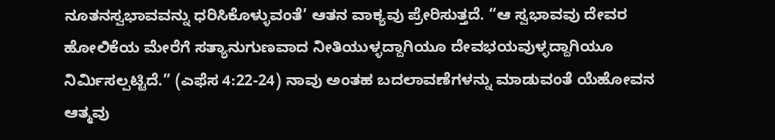ನೂತನಸ್ವಭಾವವನ್ನು ಧರಿಸಿಕೊಳ್ಳುವಂತೆ’ ಆತನ ವಾಕ್ಯವು ಪ್ರೇರಿಸುತ್ತದೆ. “ಆ ಸ್ವಭಾವವು ದೇವರ ಹೋಲಿಕೆಯ ಮೇರೆಗೆ ಸತ್ಯಾನುಗುಣವಾದ ನೀತಿಯುಳ್ಳದ್ದಾಗಿಯೂ ದೇವಭಯವುಳ್ಳದ್ದಾಗಿಯೂ ನಿರ್ಮಿಸಲ್ಪಟ್ಟಿದೆ.” (ಎಫೆಸ 4:22-24) ನಾವು ಅಂತಹ ಬದಲಾವಣೆಗಳನ್ನು ಮಾಡುವಂತೆ ಯೆಹೋವನ ಆತ್ಮವು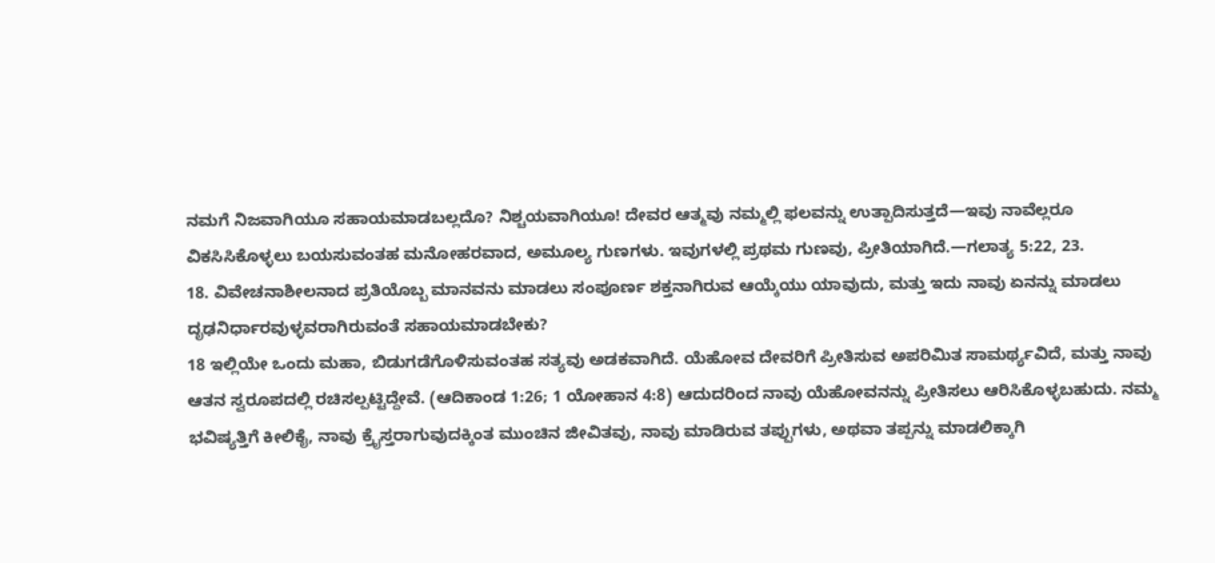ನಮಗೆ ನಿಜವಾಗಿಯೂ ಸಹಾಯಮಾಡಬಲ್ಲದೊ? ನಿಶ್ಚಯವಾಗಿಯೂ! ದೇವರ ಆತ್ಮವು ನಮ್ಮಲ್ಲಿ ಫಲವನ್ನು ಉತ್ಪಾದಿಸುತ್ತದೆ—ಇವು ನಾವೆಲ್ಲರೂ ವಿಕಸಿಸಿಕೊಳ್ಳಲು ಬಯಸುವಂತಹ ಮನೋಹರವಾದ, ಅಮೂಲ್ಯ ಗುಣಗಳು. ಇವುಗಳಲ್ಲಿ ಪ್ರಥಮ ಗುಣವು, ಪ್ರೀತಿಯಾಗಿದೆ.—ಗಲಾತ್ಯ 5:22, 23.
18. ವಿವೇಚನಾಶೀಲನಾದ ಪ್ರತಿಯೊಬ್ಬ ಮಾನವನು ಮಾಡಲು ಸಂಪೂರ್ಣ ಶಕ್ತನಾಗಿರುವ ಆಯ್ಕೆಯು ಯಾವುದು, ಮತ್ತು ಇದು ನಾವು ಏನನ್ನು ಮಾಡಲು ದೃಢನಿರ್ಧಾರವುಳ್ಳವರಾಗಿರುವಂತೆ ಸಹಾಯಮಾಡಬೇಕು?
18 ಇಲ್ಲಿಯೇ ಒಂದು ಮಹಾ, ಬಿಡುಗಡೆಗೊಳಿಸುವಂತಹ ಸತ್ಯವು ಅಡಕವಾಗಿದೆ. ಯೆಹೋವ ದೇವರಿಗೆ ಪ್ರೀತಿಸುವ ಅಪರಿಮಿತ ಸಾಮರ್ಥ್ಯವಿದೆ, ಮತ್ತು ನಾವು ಆತನ ಸ್ವರೂಪದಲ್ಲಿ ರಚಿಸಲ್ಪಟ್ಟಿದ್ದೇವೆ. (ಆದಿಕಾಂಡ 1:26; 1 ಯೋಹಾನ 4:8) ಆದುದರಿಂದ ನಾವು ಯೆಹೋವನನ್ನು ಪ್ರೀತಿಸಲು ಆರಿಸಿಕೊಳ್ಳಬಹುದು. ನಮ್ಮ ಭವಿಷ್ಯತ್ತಿಗೆ ಕೀಲಿಕೈ, ನಾವು ಕ್ರೈಸ್ತರಾಗುವುದಕ್ಕಿಂತ ಮುಂಚಿನ ಜೀವಿತವು, ನಾವು ಮಾಡಿರುವ ತಪ್ಪುಗಳು, ಅಥವಾ ತಪ್ಪನ್ನು ಮಾಡಲಿಕ್ಕಾಗಿ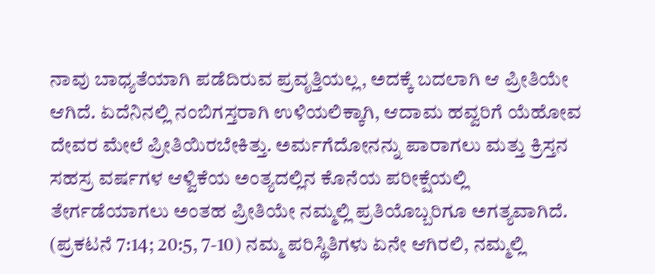ನಾವು ಬಾಧ್ಯತೆಯಾಗಿ ಪಡೆದಿರುವ ಪ್ರವೃತ್ತಿಯಲ್ಲ, ಅದಕ್ಕೆ ಬದಲಾಗಿ ಆ ಪ್ರೀತಿಯೇ ಆಗಿದೆ. ಏದೆನಿನಲ್ಲಿ ನಂಬಿಗಸ್ತರಾಗಿ ಉಳಿಯಲಿಕ್ಕಾಗಿ, ಆದಾಮ ಹವ್ವರಿಗೆ ಯೆಹೋವ ದೇವರ ಮೇಲೆ ಪ್ರೀತಿಯಿರಬೇಕಿತ್ತು. ಅರ್ಮಗೆದೋನನ್ನು ಪಾರಾಗಲು ಮತ್ತು ಕ್ರಿಸ್ತನ ಸಹಸ್ರ ವರ್ಷಗಳ ಆಳ್ವಿಕೆಯ ಅಂತ್ಯದಲ್ಲಿನ ಕೊನೆಯ ಪರೀಕ್ಷೆಯಲ್ಲಿ ತೇರ್ಗಡೆಯಾಗಲು ಅಂತಹ ಪ್ರೀತಿಯೇ ನಮ್ಮಲ್ಲಿ ಪ್ರತಿಯೊಬ್ಬರಿಗೂ ಅಗತ್ಯವಾಗಿದೆ. (ಪ್ರಕಟನೆ 7:14; 20:5, 7-10) ನಮ್ಮ ಪರಿಸ್ಥಿತಿಗಳು ಏನೇ ಆಗಿರಲಿ, ನಮ್ಮಲ್ಲಿ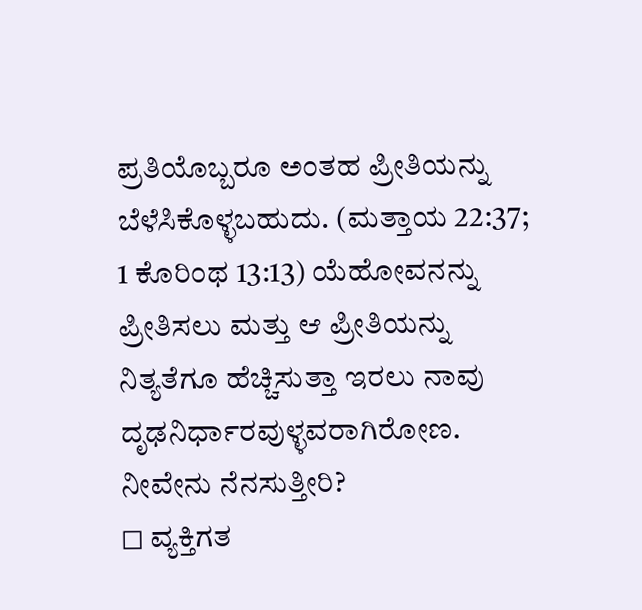ಪ್ರತಿಯೊಬ್ಬರೂ ಅಂತಹ ಪ್ರೀತಿಯನ್ನು ಬೆಳೆಸಿಕೊಳ್ಳಬಹುದು. (ಮತ್ತಾಯ 22:37; 1 ಕೊರಿಂಥ 13:13) ಯೆಹೋವನನ್ನು ಪ್ರೀತಿಸಲು ಮತ್ತು ಆ ಪ್ರೀತಿಯನ್ನು ನಿತ್ಯತೆಗೂ ಹೆಚ್ಚಿಸುತ್ತಾ ಇರಲು ನಾವು ದೃಢನಿರ್ಧಾರವುಳ್ಳವರಾಗಿರೋಣ.
ನೀವೇನು ನೆನಸುತ್ತೀರಿ?
◻ ವ್ಯಕ್ತಿಗತ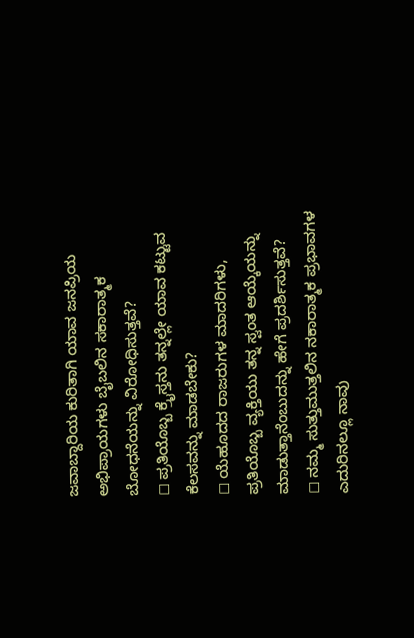ಜವಾಬ್ದಾರಿಯ ಕುರಿತಾಗಿ ಯಾವ ಜನಪ್ರಿಯ ಅಭಿಪ್ರಾಯಗಳು ಬೈಬಲಿನ ಸಕಾರಾತ್ಮಕ ಬೋಧನೆಯನ್ನು ವಿರೋಧಿಸುತ್ತವೆ?
◻ ಪ್ರತಿಯೊಬ್ಬ ಕ್ರೈಸ್ತನು ತನ್ನಲ್ಲೇ ಯಾವ ಕಟ್ಟುವ ಕೆಲಸವನ್ನು ಮಾಡಬೇಕು?
◻ ಯೆಹೂದದ ರಾಜರುಗಳ ಮಾದರಿಗಳು, ಪ್ರತಿಯೊಬ್ಬ ವ್ಯಕ್ತಿಯು ತನ್ನ ಸ್ವಂತ ಆಯ್ಕೆಯನ್ನು ಮಾಡುತ್ತಾನೆಂಬುದನ್ನು ಹೇಗೆ ಪ್ರದರ್ಶಿಸುತ್ತವೆ?
◻ ನಮ್ಮ ಸುತ್ತುಮುತ್ತಲಿನ ನಕಾರಾತ್ಮಕ ಪ್ರಭಾವಗಳ ಎದುರಿನಲ್ಲೂ ನಾವು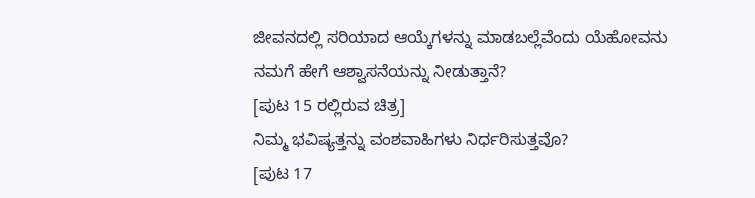ಜೀವನದಲ್ಲಿ ಸರಿಯಾದ ಆಯ್ಕೆಗಳನ್ನು ಮಾಡಬಲ್ಲೆವೆಂದು ಯೆಹೋವನು ನಮಗೆ ಹೇಗೆ ಆಶ್ವಾಸನೆಯನ್ನು ನೀಡುತ್ತಾನೆ?
[ಪುಟ 15 ರಲ್ಲಿರುವ ಚಿತ್ರ]
ನಿಮ್ಮ ಭವಿಷ್ಯತ್ತನ್ನು ವಂಶವಾಹಿಗಳು ನಿರ್ಧರಿಸುತ್ತವೊ?
[ಪುಟ 17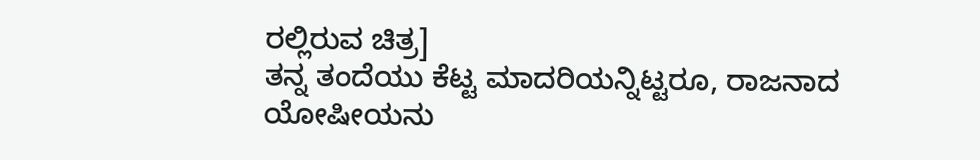ರಲ್ಲಿರುವ ಚಿತ್ರ]
ತನ್ನ ತಂದೆಯು ಕೆಟ್ಟ ಮಾದರಿಯನ್ನಿಟ್ಟರೂ, ರಾಜನಾದ ಯೋಷೀಯನು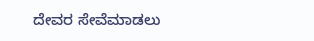ದೇವರ ಸೇವೆಮಾಡಲು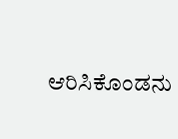ಆರಿಸಿಕೊಂಡನು